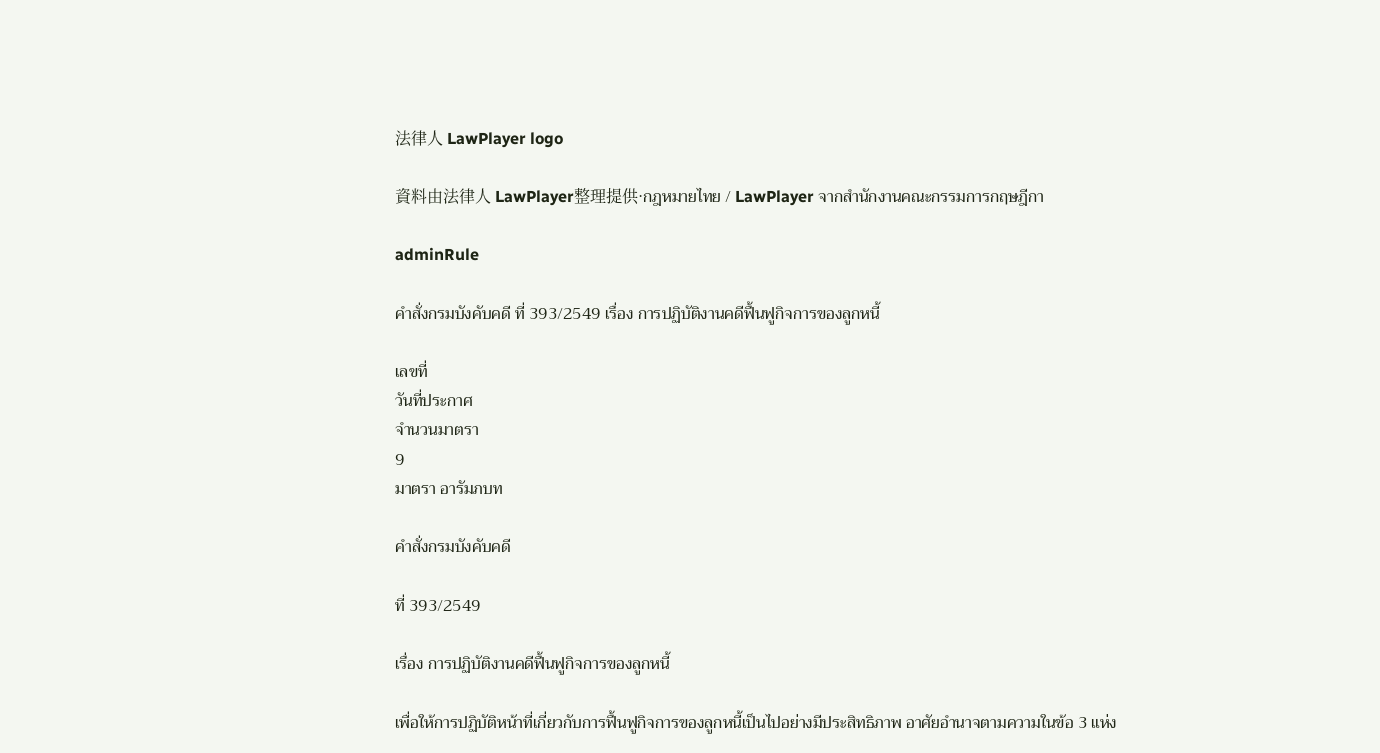法律人 LawPlayer logo

資料由法律人 LawPlayer整理提供·กฎหมายไทย / LawPlayer จากสำนักงานคณะกรรมการกฤษฎีกา

adminRule

คำสั่งกรมบังคับคดี ที่ 393/2549 เรื่อง การปฏิบัติงานคดีฟื้นฟูกิจการของลูกหนี้

เลขที่
วันที่ประกาศ
จำนวนมาตรา
9
มาตรา อารัมภบท

คําสั่งกรมบังคับคดี

ที่ 393/2549

เรื่อง การปฏิบัติงานคดีฟื้นฟูกิจการของลูกหนี้

เพื่อให้การปฏิบัติหน้าที่เกี่ยวกับการฟื้นฟูกิจการของลูกหนี้เป็นไปอย่างมีประสิทธิภาพ อาศัยอํานาจตามความในข้อ 3 แห่ง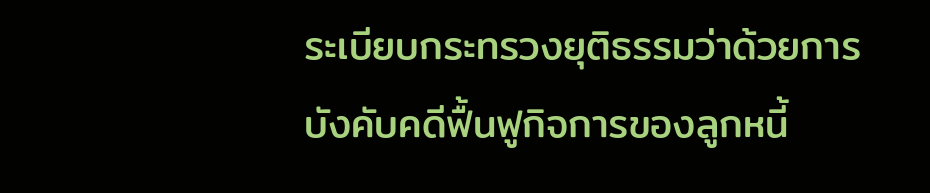ระเบียบกระทรวงยุติธรรมว่าด้วยการบังคับคดีฟื้นฟูกิจการของลูกหนี้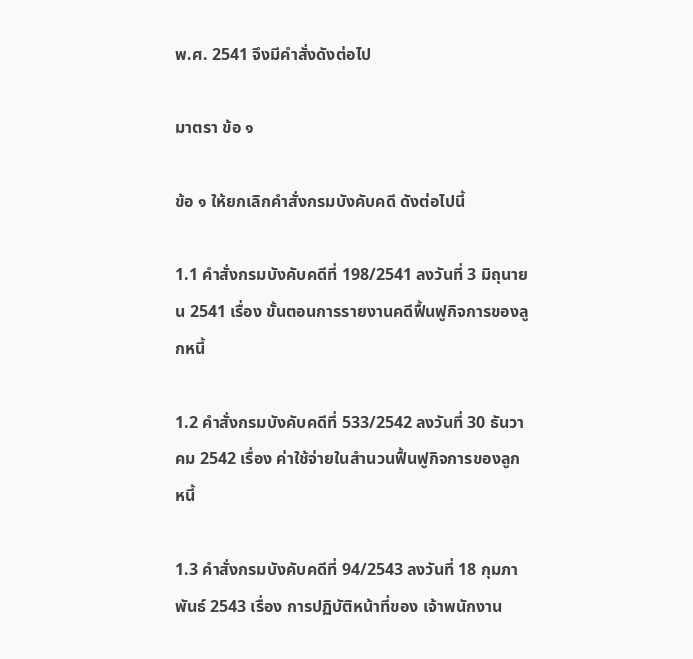พ.ศ. 2541 จึงมีคําสั่งดังต่อไป

มาตรา ข้อ ๑

ข้อ ๑ ให้ยกเลิกคําสั่งกรมบังคับคดี ดังต่อไปนี้

1.1 คําสั่งกรมบังคับคดีที่ 198/2541 ลงวันที่ 3 มิถุนายน 2541 เรื่อง ขั้นตอนการรายงานคดีฟื้นฟูกิจการของลูกหนี้

1.2 คําสั่งกรมบังคับคดีที่ 533/2542 ลงวันที่ 30 ธันวาคม 2542 เรื่อง ค่าใช้จ่ายในสํานวนฟื้นฟูกิจการของลูกหนี้

1.3 คําสั่งกรมบังคับคดีที่ 94/2543 ลงวันที่ 18 กุมภาพันธ์ 2543 เรื่อง การปฏิบัติหน้าที่ของ เจ้าพนักงาน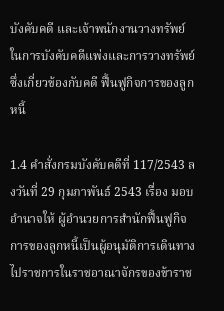บังคับคดี และเจ้าพนักงานวางทรัพย์ในการบังคับคดีแพ่งและการวางทรัพย์ซึ่งเกี่ยวข้องกับคดี ฟื้นฟูกิจการของลูกหนี้

1.4 คําสั่งกรมบังคับคดีที่ 117/2543 ลงวันที่ 29 กุมภาพันธ์ 2543 เรื่อง มอบอํานาจให้ ผู้อํานวยการสํานักฟื้นฟูกิจการของลูกหนี้เป็นผู้อนุมัติการเดินทางไปราชการในราชอาณาจักรของข้าราช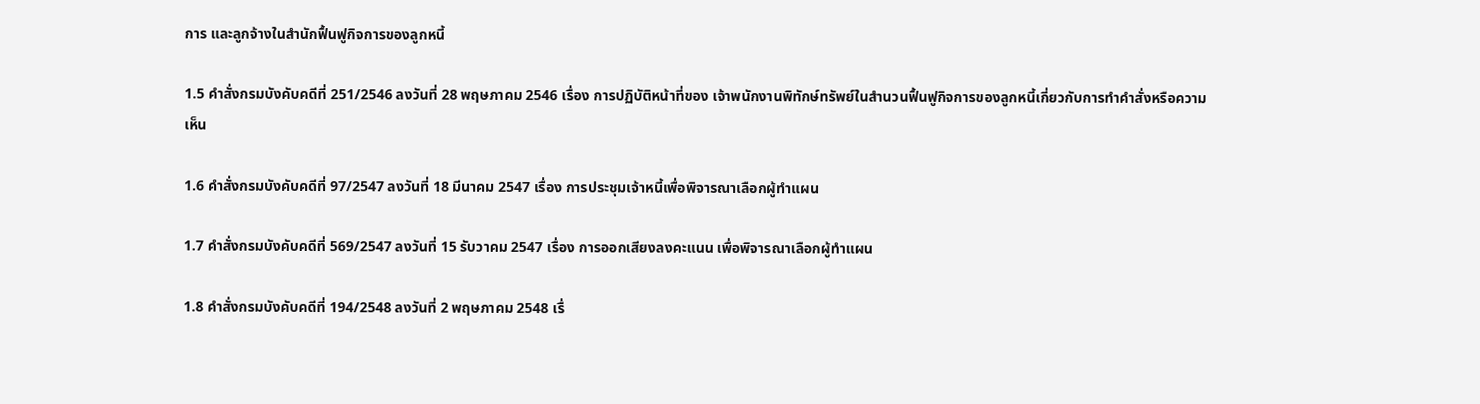การ และลูกจ้างในสํานักฟื้นฟูกิจการของลูกหนี้

1.5 คําสั่งกรมบังคับคดีที่ 251/2546 ลงวันที่ 28 พฤษภาคม 2546 เรื่อง การปฏิบัติหน้าที่ของ เจ้าพนักงานพิทักษ์ทรัพย์ในสํานวนฟื้นฟูกิจการของลูกหนี้เกี่ยวกับการทําคําสั่งหรือความเห็น

1.6 คําสั่งกรมบังคับคดีที่ 97/2547 ลงวันที่ 18 มีนาคม 2547 เรื่อง การประชุมเจ้าหนี้เพื่อพิจารณาเลือกผู้ทําแผน

1.7 คําสั่งกรมบังคับคดีที่ 569/2547 ลงวันที่ 15 รับวาคม 2547 เรื่อง การออกเสียงลงคะแนน เพื่อพิจารณาเลือกผู้ทําแผน

1.8 คําสั่งกรมบังคับคดีที่ 194/2548 ลงวันที่ 2 พฤษภาคม 2548 เรื่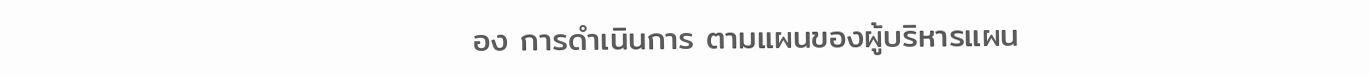อง การดําเนินการ ตามแผนของผู้บริหารแผน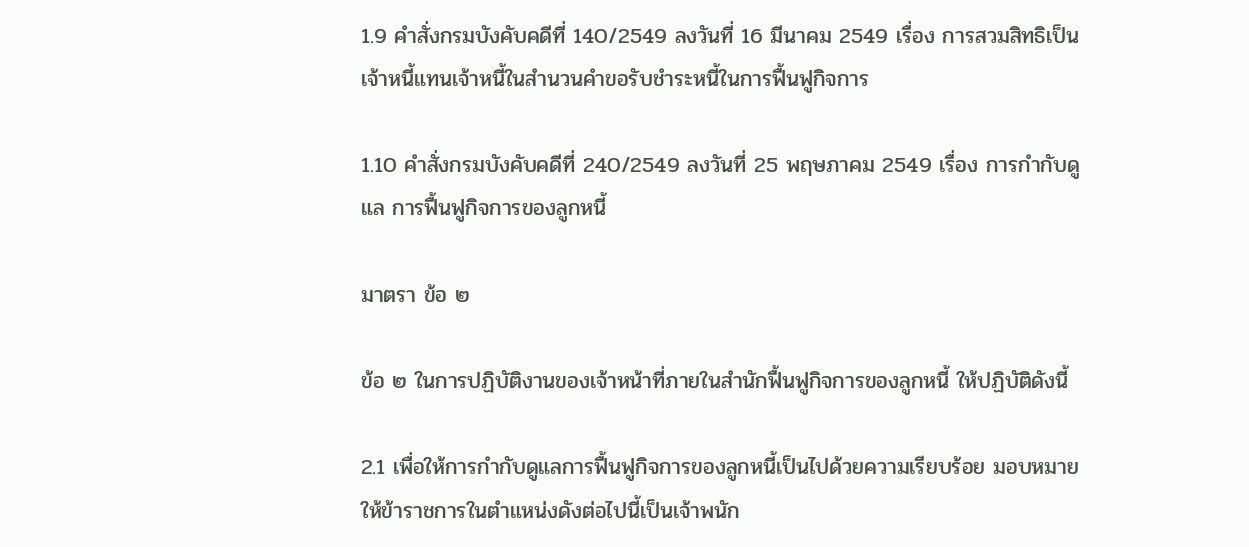1.9 คําสั่งกรมบังคับคดีที่ 140/2549 ลงวันที่ 16 มีนาคม 2549 เรื่อง การสวมสิทธิเป็น เจ้าหนี้แทนเจ้าหนี้ในสํานวนคําขอรับชําระหนี้ในการฟื้นฟูกิจการ

1.10 คําสั่งกรมบังคับคดีที่ 240/2549 ลงวันที่ 25 พฤษภาคม 2549 เรื่อง การกํากับดูแล การฟื้นฟูกิจการของลูกหนี้

มาตรา ข้อ ๒

ข้อ ๒ ในการปฏิบัติงานของเจ้าหน้าที่ภายในสํานักฟื้นฟูกิจการของลูกหนี้ ให้ปฏิบัติดังนี้

2.1 เพื่อให้การกํากับดูแลการฟื้นฟูกิจการของลูกหนี้เป็นไปด้วยความเรียบร้อย มอบหมายให้ข้าราชการในตําแหน่งดังต่อไปนี้เป็นเจ้าพนัก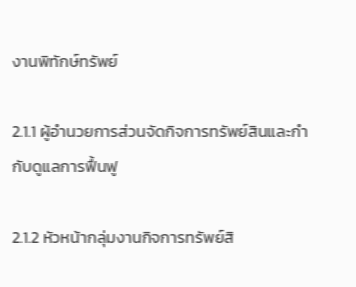งานพิทักษ์ทรัพย์

2.1.1 ผู้อํานวยการส่วนจัดกิจการทรัพย์สินและกํากับดูแลการฟื้นฟู

2.1.2 หัวหน้ากลุ่มงานกิจการทรัพย์สิ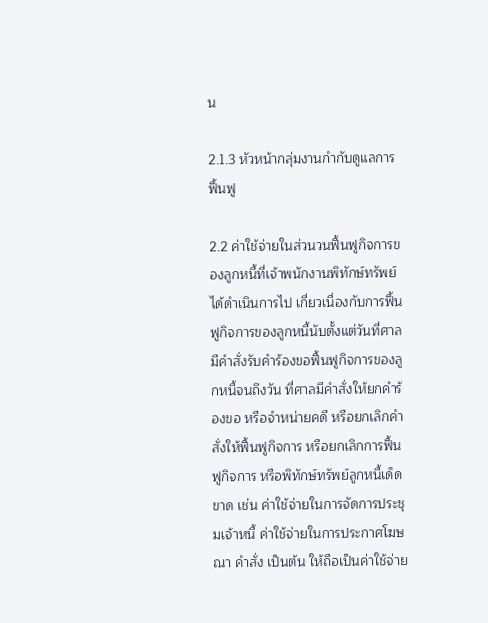น

2.1.3 หัวหน้ากลุ่มงานกํากับดูแลการฟื้นฟู

2.2 ค่าใช้จ่ายในส่วนวนฟื้นฟูกิจการของลูกหนี้ที่เจ้าพนักงานพิทักษ์ทรัพย์ได้ดําเนินการไป เกี่ยวเนื่องกับการฟื้นฟูกิจการของลูกหนี้นับตั้งแต่วันที่ศาลมีคําสั่งรับคําร้องขอฟื้นฟูกิจการของลูกหนี้จนถึงวัน ที่ศาลมีคําสั่งให้ยกคําร้องขอ หรือจําหน่ายคดี หรือยกเลิกคําสั่งให้ฟื้นฟูกิจการ หรือยกเลิกการฟื้นฟูกิจการ หรือพิทักษ์ทรัพย์ลูกหนี้เด็ดขาด เช่น ค่าใช้จ่ายในการจัดการประชุมเจ้าหนี้ ค่าใช้จ่ายในการประกาศโฆษณา คําสั่ง เป็นต้น ให้ถือเป็นค่าใช้จ่าย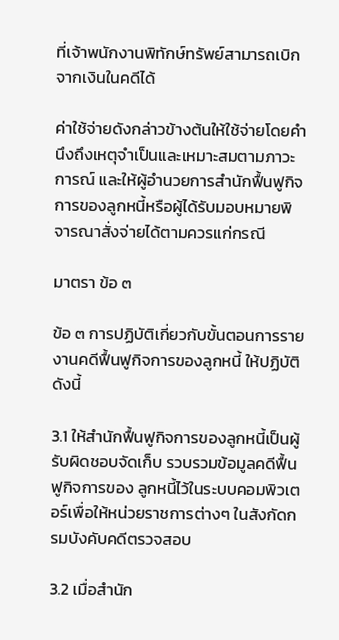ที่เจ้าพนักงานพิทักษ์ทรัพย์สามารถเบิกจากเงินในคดีได้

ค่าใช้จ่ายดังกล่าวข้างต้นให้ใช้จ่ายโดยคํานึงถึงเหตุจําเป็นและเหมาะสมตามภาวะการณ์ และให้ผู้อํานวยการสํานักฟื้นฟูกิจการของลูกหนี้หรือผู้ได้รับมอบหมายพิจารณาสั่งจ่ายได้ตามควรแก่กรณี

มาตรา ข้อ ๓

ข้อ ๓ การปฏิบัติเกี่ยวกับขั้นตอนการรายงานคดีฟื้นฟูกิจการของลูกหนี้ ให้ปฏิบัติดังนี้

3.1 ให้สํานักฟื้นฟูกิจการของลูกหนี้เป็นผู้รับผิดชอบจัดเก็บ รวบรวมข้อมูลคดีฟื้นฟูกิจการของ ลูกหนี้ไว้ในระบบคอมพิวเตอร์เพื่อให้หน่วยราชการต่างๆ ในสังกัดกรมบังคับคดีตรวจสอบ

3.2 เมื่อสํานัก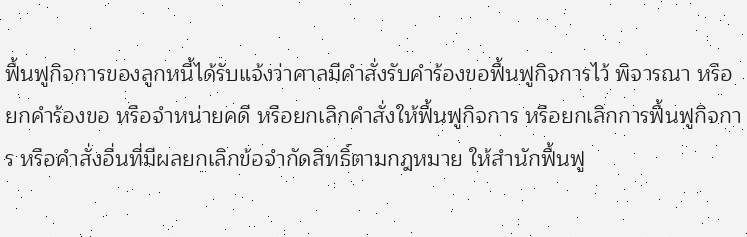ฟื้นฟูกิจการของลูกหนี้ได้รับแจ้งว่าศาลมีคําสั่งรับคําร้องขอฟื้นฟูกิจการไว้ พิจารณา หรือยกคําร้องขอ หรือจําหน่ายคดี หรือยกเลิกคําสั่งให้ฟื้นฟูกิจการ หรือยกเลิกการฟื้นฟูกิจการ หรือคําสั่งอื่นที่มีผลยกเลิกข้อจํากัดสิทธิ์ตามกฎหมาย ให้สํานักฟื้นฟู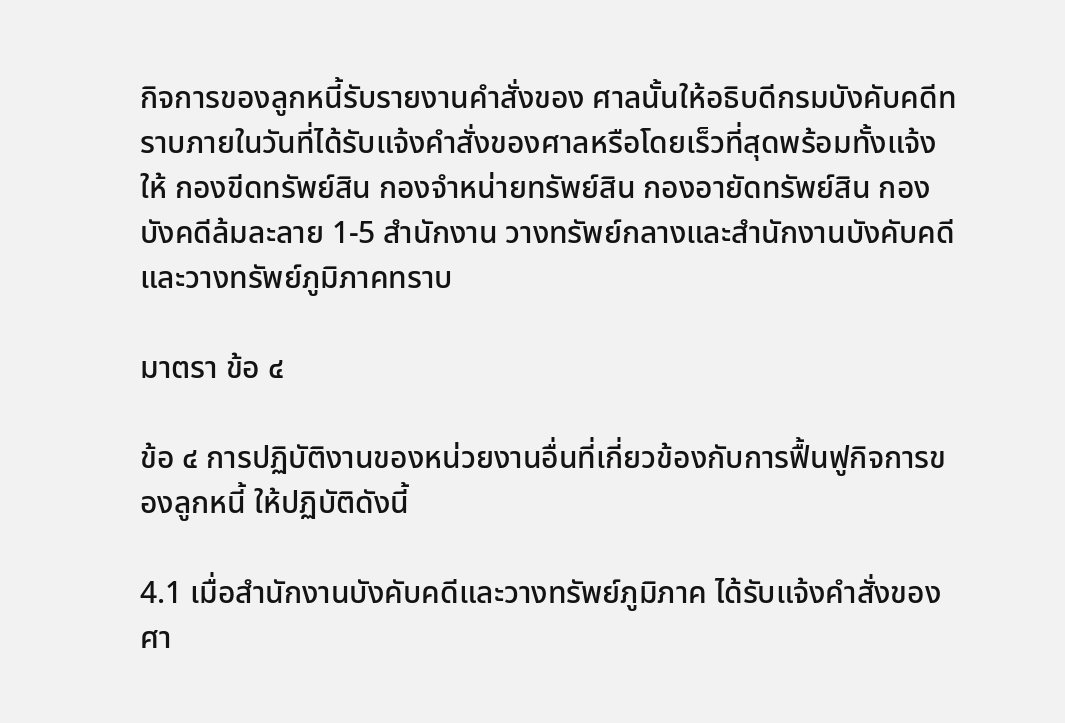กิจการของลูกหนี้รับรายงานคําสั่งของ ศาลนั้นให้อธิบดีกรมบังคับคดีทราบภายในวันที่ได้รับแจ้งคําสั่งของศาลหรือโดยเร็วที่สุดพร้อมทั้งแจ้งให้ กองขีดทรัพย์สิน กองจําหน่ายทรัพย์สิน กองอายัดทรัพย์สิน กองบังคดีล้มละลาย 1-5 สํานักงาน วางทรัพย์กลางและสํานักงานบังคับคดีและวางทรัพย์ภูมิภาคทราบ

มาตรา ข้อ ๔

ข้อ ๔ การปฏิบัติงานของหน่วยงานอื่นที่เกี่ยวข้องกับการฟื้นฟูกิจการของลูกหนี้ ให้ปฏิบัติดังนี้

4.1 เมื่อสํานักงานบังคับคดีและวางทรัพย์ภูมิภาค ได้รับแจ้งคําสั่งของศา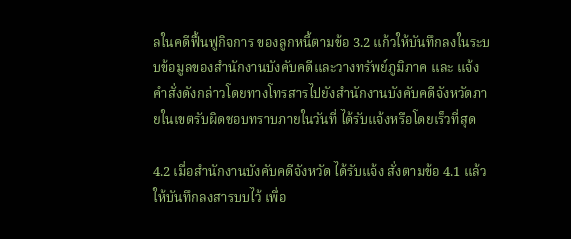ลในคดีฟื้นฟูกิจการ ของลูกหนี้ตามข้อ 3.2 แก้วให้บันทึกลงในระบบข้อมูลของสํานักงานบังคับคดีและวางทรัพย์ภูมิภาค และ แจ้งคําสั่งดังกล่าวโดยทางโทรสารไปยังสํานักงานบังคับคดีจังหวัดภายในเขตรับผิดชอบทราบภายในวันที่ ได้รับแจ้งหรือโดยเร็วที่สุด

4.2 เมื่อสํานักงานบังคับคดีจังหวัด ได้รับแจ้ง สั่งตามข้อ 4.1 แล้ว ให้บันทึกลงสารบบไว้ เพื่อ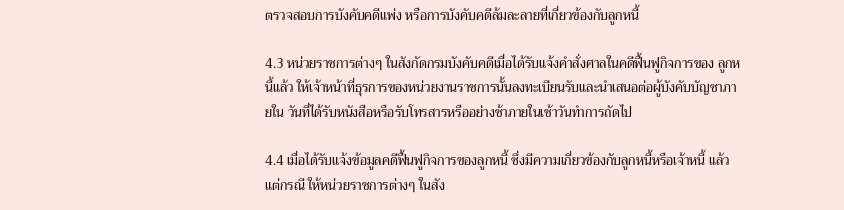ตรวจสอบการบังคับคดีแพ่ง หรือการบังคับคดีล้มละลายที่เกี่ยวข้องกับลูกหนี้

4.3 หน่วยราชการต่างๆ ในสังกัดกรมบังคับคดีเมื่อได้รับแจ้งคําสั่งศาลในคดีฟื้นฟูกิจการของ ลูกหนี้แล้ว ให้เจ้าหน้าที่ธุรการของหน่วยงานราชการนั้นลงทะเบียนรับและนําเสนอต่อผู้บังคับบัญชาภายใน วันที่ได้รับหนังสือหรือรับโทรสารหรืออย่างช้าภายในเช้าวันทําการถัดไป

4.4 เมื่อได้รับแจ้งข้อมูลคดีฟื้นฟูกิจการของลูกหนี้ ซึ่งมีความเกี่ยวข้องกับลูกหนี้หรือเจ้าหนี้ แล้วแต่กรณี ให้หน่วยราชการต่างๆ ในสัง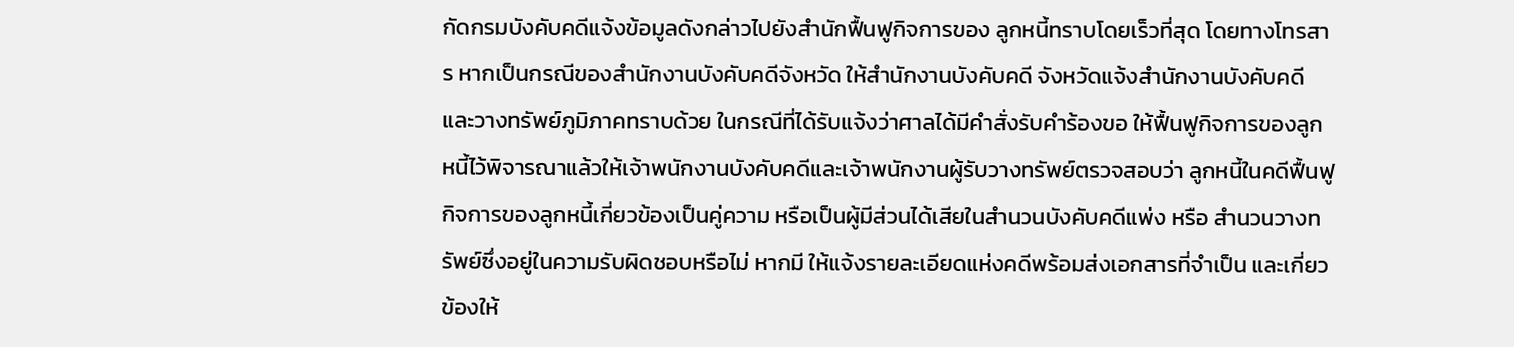กัดกรมบังคับคดีแจ้งข้อมูลดังกล่าวไปยังสํานักฟื้นฟูกิจการของ ลูกหนี้ทราบโดยเร็วที่สุด โดยทางโทรสาร หากเป็นกรณีของสํานักงานบังคับคดีจังหวัด ให้สํานักงานบังคับคดี จังหวัดแจ้งสํานักงานบังคับคดีและวางทรัพย์ภูมิภาคทราบด้วย ในกรณีที่ได้รับแจ้งว่าศาลได้มีคําสั่งรับคําร้องขอ ให้ฟื้นฟูกิจการของลูกหนี้ไว้พิจารณาแล้วให้เจ้าพนักงานบังคับคดีและเจ้าพนักงานผู้รับวางทรัพย์ตรวจสอบว่า ลูกหนี้ในคดีฟื้นฟูกิจการของลูกหนี้เกี่ยวข้องเป็นคู่ความ หรือเป็นผู้มีส่วนได้เสียในสํานวนบังคับคดีแพ่ง หรือ สํานวนวางทรัพย์ซึ่งอยู่ในความรับผิดชอบหรือไม่ หากมี ให้แจ้งรายละเอียดแห่งคดีพร้อมส่งเอกสารที่จําเป็น และเกี่ยวข้องให้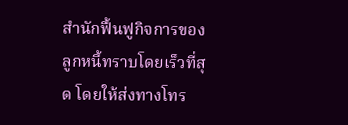สํานักฟื้นฟูกิจการของลูกหนี้ทราบโดยเร็วที่สุด โดยให้ส่งทางโทร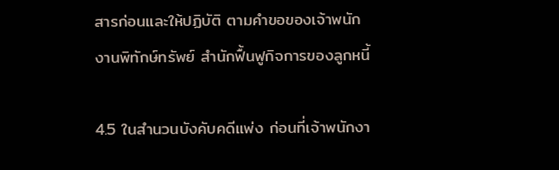สารก่อนและให้ปฏิบัติ ตามคําขอของเจ้าพนักงานพิทักษ์ทรัพย์ สํานักฟื้นฟูกิจการของลูกหนี้

4.5 ในสํานวนบังคับคดีแพ่ง ก่อนที่เจ้าพนักงา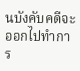นบังคับคดีจะออกไปทําการ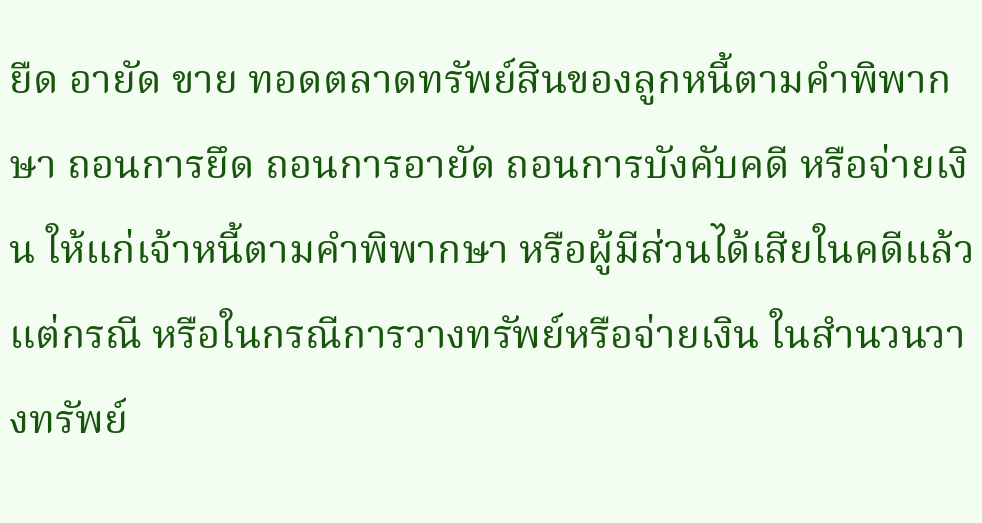ยืด อายัด ขาย ทอดตลาดทรัพย์สินของลูกหนี้ตามคําพิพากษา ถอนการยึด ถอนการอายัด ถอนการบังคับคดี หรือจ่ายเงิน ให้แก่เจ้าหนี้ตามคําพิพากษา หรือผู้มีส่วนได้เสียในคดีแล้วแต่กรณี หรือในกรณีการวางทรัพย์หรือจ่ายเงิน ในสํานวนวางทรัพย์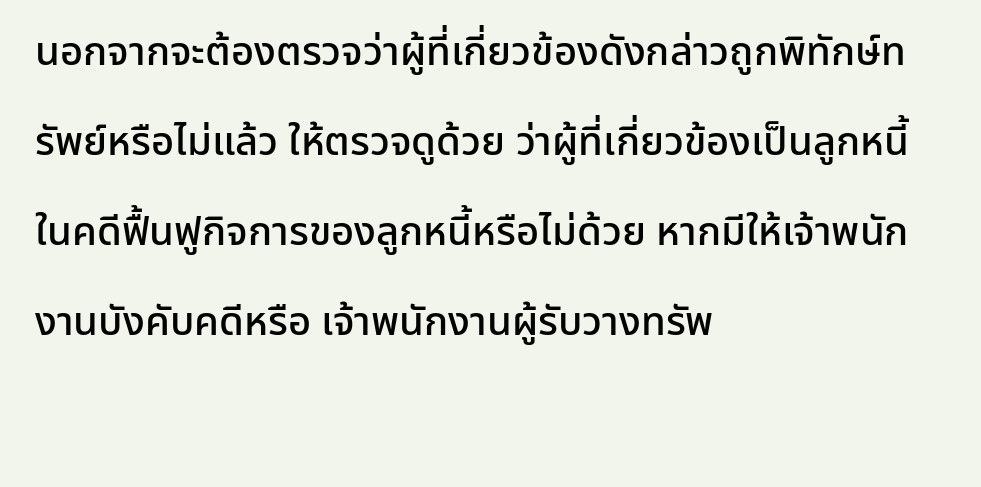นอกจากจะต้องตรวจว่าผู้ที่เกี่ยวข้องดังกล่าวถูกพิทักษ์ทรัพย์หรือไม่แล้ว ให้ตรวจดูด้วย ว่าผู้ที่เกี่ยวข้องเป็นลูกหนี้ในคดีฟื้นฟูกิจการของลูกหนี้หรือไม่ด้วย หากมีให้เจ้าพนักงานบังคับคดีหรือ เจ้าพนักงานผู้รับวางทรัพ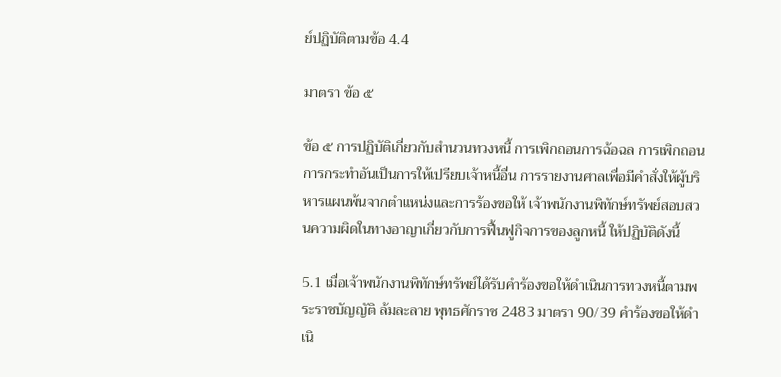ย์ปฏิบัติตามข้อ 4.4

มาตรา ข้อ ๕

ข้อ ๕ การปฏิบัติเกี่ยวกับสํานวนทวงหนี้ การเพิกถอนการฉ้อฉล การเพิกถอนการกระทําอันเป็นการให้เปรียบเจ้าหนี้อื่น การรายงานศาลเพื่อมีคําสั่งให้ผู้บริหารแผนพ้นจากตําแหน่งและการร้องขอให้ เจ้าพนักงานพิทักษ์ทรัพย์สอบสวนความผิดในทางอาญาเกี่ยวกับการฟื้นฟูกิจการของลูกหนี้ ให้ปฏิบัติดังนี้

5.1 เมื่อเจ้าพนักงานพิทักษ์ทรัพย์ได้รับคําร้องขอให้ดําเนินการทวงหนี้ตามพระราชบัญญัติ ล้มละลาย พุทธศักราช 2483 มาตรา 90/39 คําร้องขอให้ดําเนิ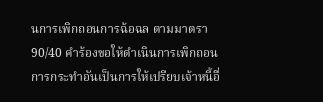นการเพิกถอนการฉ้อฉล ตามมาตรา 90/40 คําร้องขอให้ดําเนินการเพิกถอนการกระทําอันเป็นการให้เปรียบเจ้าหนี้อื่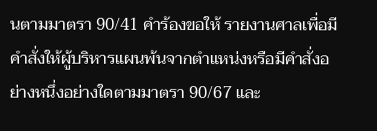นตามมาตรา 90/41 คําร้องขอให้ รายงานศาลเพื่อมีคําสั่งให้ผู้บริหารแผนพ้นจากตําแหน่งหรือมีคําสั่งอย่างหนึ่งอย่างใดตามมาตรา 90/67 และ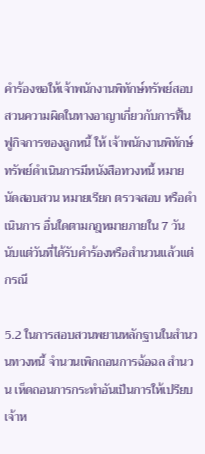คําร้องขอให้เจ้าพนักงานพิทักษ์ทรัพย์สอบสวนความผิดในทางอาญาเกี่ยวกับการฟื้นฟูกิจการของลูกหนี้ ให้ เจ้าพนักงานพิทักษ์ทรัพย์ดําเนินการมีหนังสือทวงหนี้ หมายนัดสอบสวน หมายเรียก ตรวจสอบ หรือดําเนินการ อื่นใดตามกฎหมายภายใน 7 วัน นับแต่วันที่ได้รับคําร้องหรือสํานวนแล้วแต่กรณี

5.2 ในการสอบสวนพยานหลักฐานในสํานวนทวงหนี้ จํานวนเพิกถอนการฉ้อฉล สํานวน เห็ดถอนการกระทําอันเป็นการให้เปรียบเจ้าห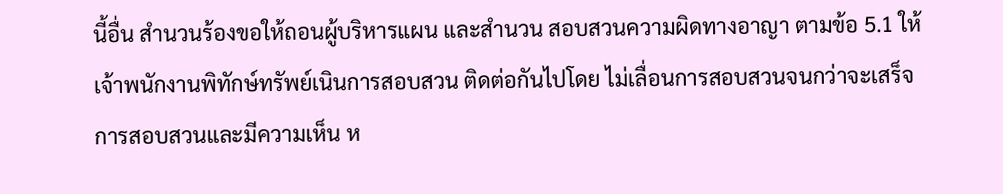นี้อื่น สํานวนร้องขอให้ถอนผู้บริหารแผน และสํานวน สอบสวนความผิดทางอาญา ตามข้อ 5.1 ให้เจ้าพนักงานพิทักษ์ทรัพย์เนินการสอบสวน ติดต่อกันไปโดย ไม่เลื่อนการสอบสวนจนกว่าจะเสร็จการสอบสวนและมีความเห็น ห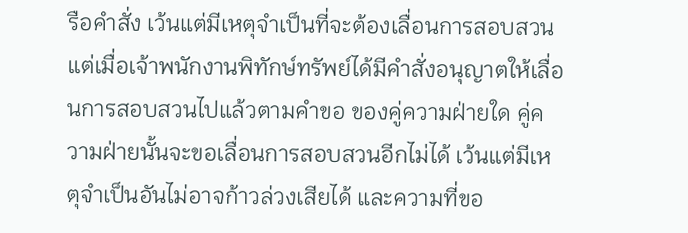รือคําสั่ง เว้นแต่มีเหตุจําเป็นที่จะต้องเลื่อนการสอบสวน แต่เมื่อเจ้าพนักงานพิทักษ์ทรัพย์ได้มีคําสั่งอนุญาตให้เลื่อนการสอบสวนไปแล้วตามคําขอ ของคู่ความฝ่ายใด คู่ความฝ่ายนั้นจะขอเลื่อนการสอบสวนอีกไม่ได้ เว้นแต่มีเหตุจําเป็นอันไม่อาจก้าวล่วงเสียได้ และความที่ขอ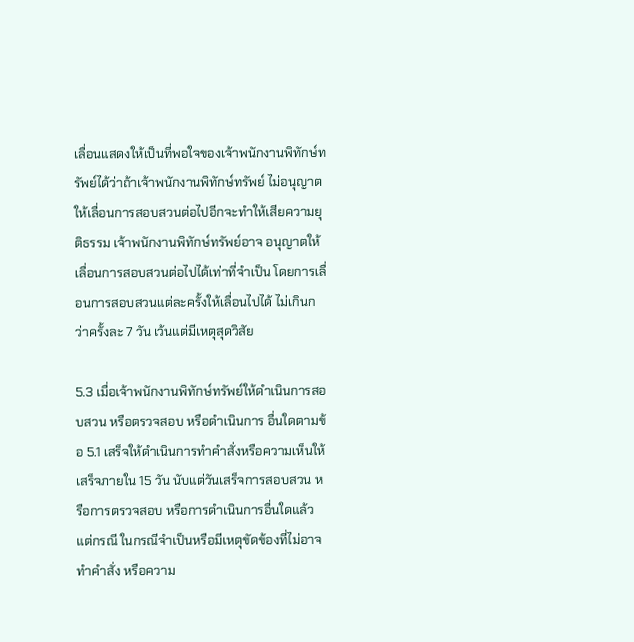เลื่อนแสดงให้เป็นที่พอใจของเจ้าพนักงานพิทักษ์ทรัพย์ได้ว่าถ้าเจ้าพนักงานพิทักษ์ทรัพย์ ไม่อนุญาตให้เลื่อนการสอบสวนต่อไปอีกจะทําให้เสียความยุติธรรม เจ้าพนักงานพิทักษ์ทรัพย์อาจ อนุญาตให้เลื่อนการสอบสวนต่อไปได้เท่าที่จําเป็น โดยการเลื่อนการสอบสวนแต่ละครั้งให้เลื่อนไปได้ ไม่เกินกว่าครั้งละ 7 วัน เว้นแต่มีเหตุสุดวิสัย

5.3 เมื่อเจ้าพนักงานพิทักษ์ทรัพย์ให้ดําเนินการสอบสวน หรือตรวจสอบ หรือดําเนินการ อื่นใดตามข้อ 5.1 เสร็จให้ดําเนินการทําคําสั่งหรือความเห็นให้เสร็จภายใน 15 วัน นับแต่วันเสร็จการสอบสวน หรือการตรวจสอบ หรือการดําเนินการอื่นใดแล้วแต่กรณี ในกรณีจําเป็นหรือมีเหตุขัดข้องที่ไม่อาจทําคําสั่ง หรือความ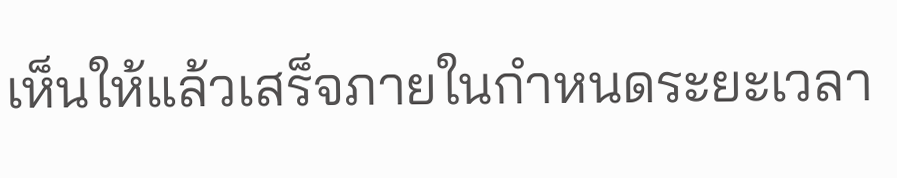เห็นให้แล้วเสร็จภายในกําหนดระยะเวลา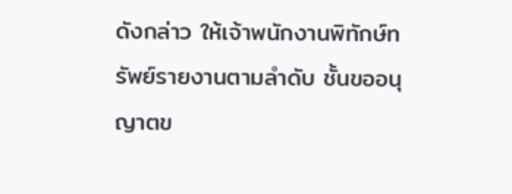ดังกล่าว ให้เจ้าพนักงานพิทักษ์ทรัพย์รายงานตามลําดับ ชั้นขออนุญาตข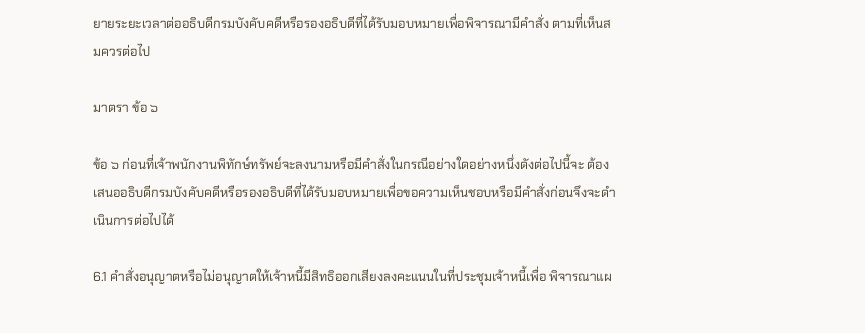ยายระยะเวลาต่ออธิบดีกรมบังคับคดีหรือรองอธิบดีที่ได้รับมอบหมายเพื่อพิจารณามีคําสั่ง ตามที่เห็นสมควรต่อไป

มาตรา ข้อ ๖

ข้อ ๖ ก่อนที่เจ้าพนักงานพิทักษ์ทรัพย์จะลงนามหรือมีคําสั่งในกรณีอย่างใดอย่างหนึ่งดังต่อไปนี้จะ ต้องเสนออธิบดีกรมบังคับคดีหรือรองอธิบดีที่ได้รับมอบหมายเพื่อขอความเห็นชอบหรือมีคําสั่งก่อนจึงจะดําเนินการต่อไปได้

6.1 คําสั่งอนุญาตหรือไม่อนุญาตให้เจ้าหนี้มีสิทธิออกเสียงลงคะแนนในที่ประชุมเจ้าหนี้เพื่อ พิจารณาแผ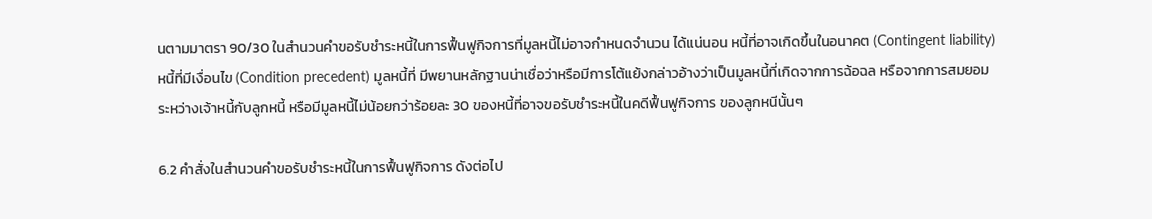นตามมาตรา 90/30 ในสํานวนคําขอรับชําระหนี้ในการฟื้นฟูกิจการที่มูลหนี้ไม่อาจกําหนดจํานวน ได้แน่นอน หนี้ที่อาจเกิดขึ้นในอนาคต (Contingent liability) หนี้ที่มีเงื่อนไข (Condition precedent) มูลหนี้ที่ มีพยานหลักฐานน่าเชื่อว่าหรือมีการโต้แย้งกล่าวอ้างว่าเป็นมูลหนี้ที่เกิดจากการฉ้อฉล หรือจากการสมยอม ระหว่างเจ้าหนี้กับลูกหนี้ หรือมีมูลหนี้ไม่น้อยกว่าร้อยละ 30 ของหนี้ที่อาจขอรับชําระหนี้ในคดีฟื้นฟูกิจการ ของลูกหนีนั้นๆ

6.2 คําสั่งในสํานวนคําขอรับชําระหนี้ในการฟื้นฟูกิจการ ดังต่อไป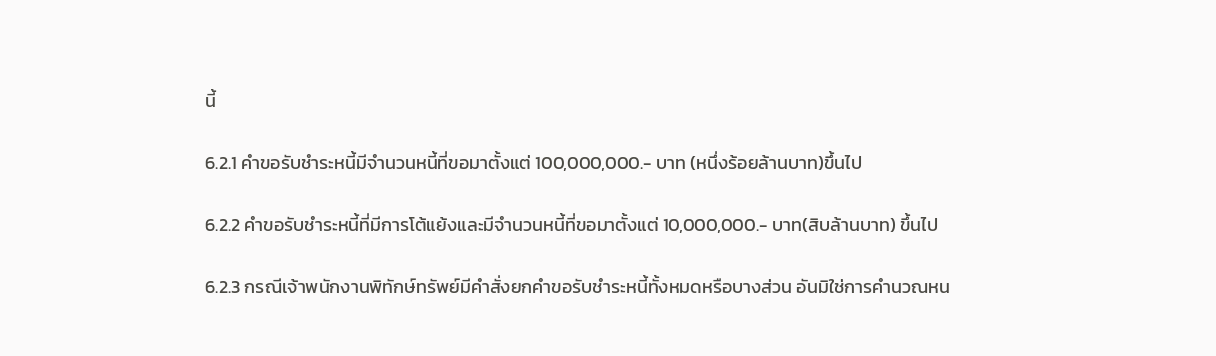นี้

6.2.1 คําขอรับชําระหนี้มีจํานวนหนี้ที่ขอมาตั้งแต่ 100,000,000.- บาท (หนึ่งร้อยล้านบาท)ขึ้นไป

6.2.2 คําขอรับชําระหนี้ที่มีการโต้แย้งและมีจํานวนหนี้ที่ขอมาตั้งแต่ 10,000,000.- บาท(สิบล้านบาท) ขึ้นไป

6.2.3 กรณีเจ้าพนักงานพิทักษ์ทรัพย์มีคําสั่งยกคําขอรับชําระหนี้ทั้งหมดหรือบางส่วน อันมิใช่การคํานวณหน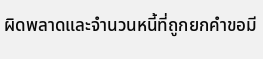ผิดพลาดและจํานวนหนี้ที่ถูกยกคําขอมี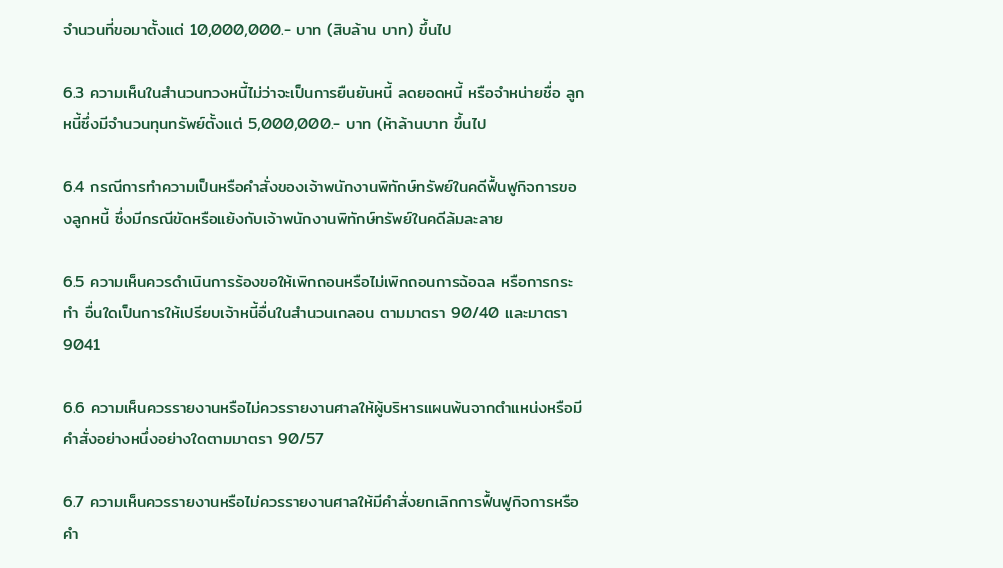จํานวนที่ขอมาตั้งแต่ 10,000,000.- บาท (สิบล้าน บาท) ขึ้นไป

6.3 ความเห็นในสํานวนทวงหนี้ไม่ว่าจะเป็นการยืนยันหนี้ ลดยอดหนี้ หรือจําหน่ายชื่อ ลูกหนี้ซึ่งมีจํานวนทุนทรัพย์ตั้งแต่ 5,000,000.- บาท (ห้าล้านบาท ขึ้นไป

6.4 กรณีการทําความเป็นหรือคําสั่งของเจ้าพนักงานพิทักษ์ทรัพย์ในคดีฟื้นฟูกิจการของลูกหนี้ ซึ่งมีกรณีขัดหรือแย้งกับเจ้าพนักงานพิทักษ์ทรัพย์ในคดีล้มละลาย

6.5 ความเห็นควรดําเนินการร้องขอให้เพิกถอนหรือไม่เพิกถอนการฉ้อฉล หรือการกระทํา อื่นใดเป็นการให้เปรียบเจ้าหนี้อื่นในสํานวนเกลอน ตามมาตรา 90/40 และมาตรา 9041

6.6 ความเห็นควรรายงานหรือไม่ควรรายงานศาลให้ผู้บริหารแผนพ้นจากตําแหน่งหรือมี คําสั่งอย่างหนึ่งอย่างใดตามมาตรา 90/57

6.7 ความเห็นควรรายงานหรือไม่ควรรายงานศาลให้มีคําสั่งยกเลิกการฟื้นฟูกิจการหรือ คํา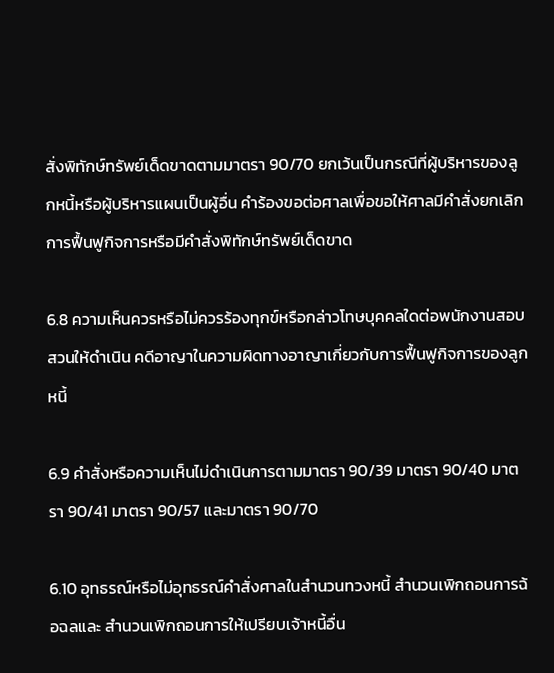สั่งพิทักษ์ทรัพย์เด็ดขาดตามมาตรา 90/70 ยกเว้นเป็นกรณีที่ผู้บริหารของลูกหนี้หรือผู้บริหารแผนเป็นผู้อื่น คําร้องขอต่อศาลเพื่อขอให้ศาลมีคําสั่งยกเลิกการฟื้นฟูกิจการหรือมีคําสั่งพิทักษ์ทรัพย์เด็ดขาด

6.8 ความเห็นควรหรือไม่ควรร้องทุกข์หรือกล่าวโทษบุคคลใดต่อพนักงานสอบสวนให้ดําเนิน คดีอาญาในความผิดทางอาญาเกี่ยวกับการฟื้นฟูกิจการของลูกหนี้

6.9 คําสั่งหรือความเห็นไม่ดําเนินการตามมาตรา 90/39 มาตรา 90/40 มาตรา 90/41 มาตรา 90/57 และมาตรา 90/70

6.10 อุทธรณ์หรือไม่อุทธรณ์คําสั่งศาลในสํานวนทวงหนี้ สํานวนเพิกถอนการฉ้อฉลและ สํานวนเพิกถอนการให้เปรียบเจ้าหนี้อื่น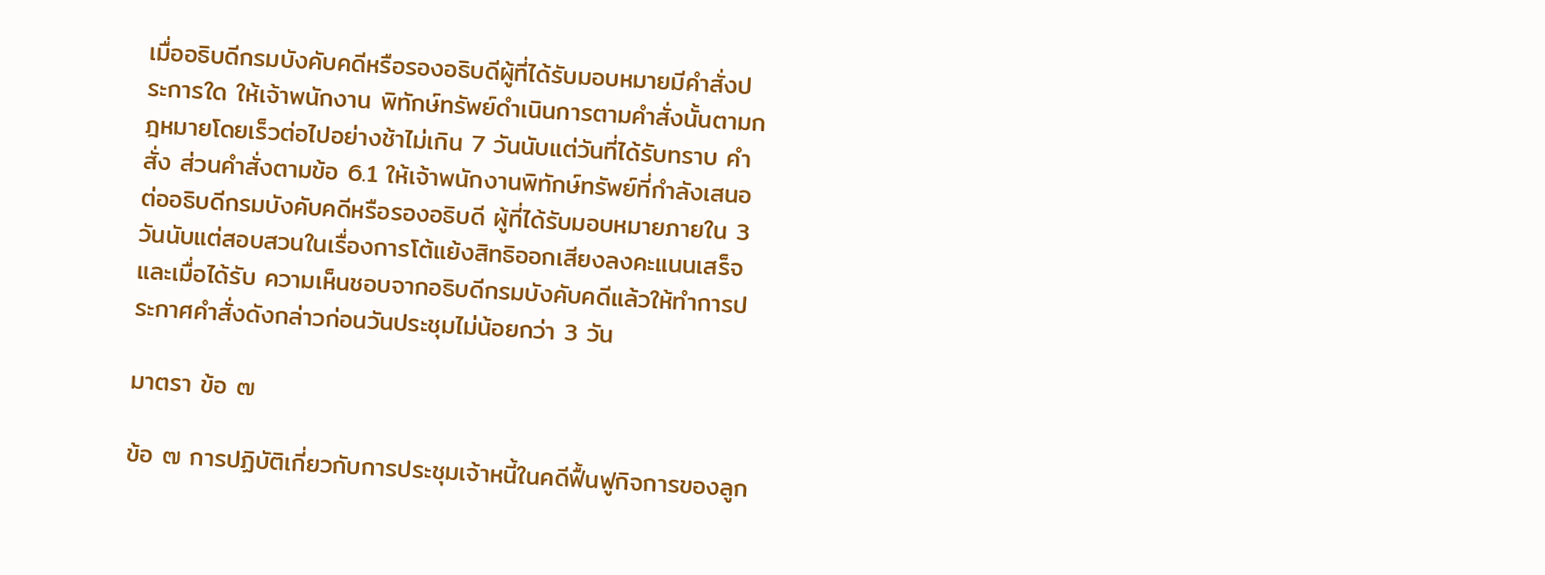เมื่ออธิบดีกรมบังคับคดีหรือรองอธิบดีผู้ที่ได้รับมอบหมายมีคําสั่งประการใด ให้เจ้าพนักงาน พิทักษ์ทรัพย์ดําเนินการตามคําสั่งนั้นตามกฎหมายโดยเร็วต่อไปอย่างช้าไม่เกิน 7 วันนับแต่วันที่ได้รับทราบ คําสั่ง ส่วนคําสั่งตามข้อ 6.1 ให้เจ้าพนักงานพิทักษ์ทรัพย์ที่กําลังเสนอต่ออธิบดีกรมบังคับคดีหรือรองอธิบดี ผู้ที่ได้รับมอบหมายภายใน 3 วันนับแต่สอบสวนในเรื่องการโต้แย้งสิทธิออกเสียงลงคะแนนเสร็จและเมื่อได้รับ ความเห็นชอบจากอธิบดีกรมบังคับคดีแล้วให้ทําการประกาศคําสั่งดังกล่าวก่อนวันประชุมไม่น้อยกว่า 3 วัน

มาตรา ข้อ ๗

ข้อ ๗ การปฏิบัติเกี่ยวกับการประชุมเจ้าหนี้ในคดีฟื้นฟูกิจการของลูก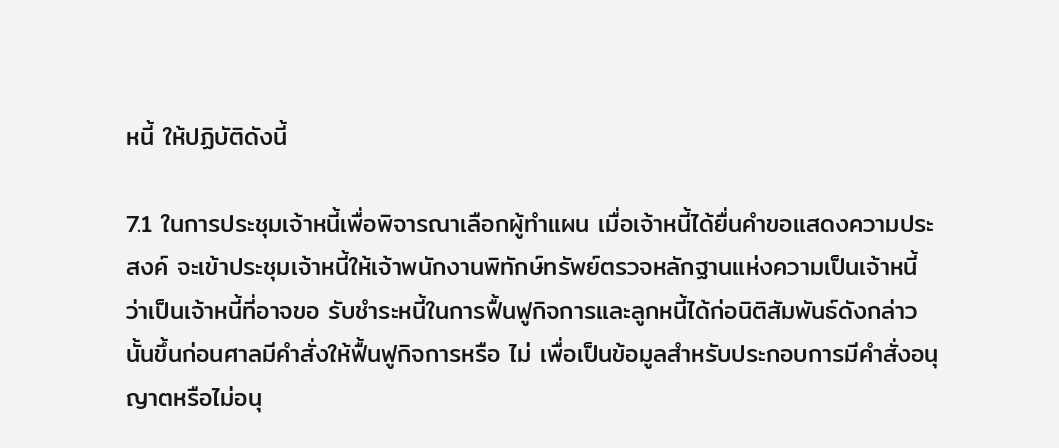หนี้ ให้ปฏิบัติดังนี้

7.1 ในการประชุมเจ้าหนี้เพื่อพิจารณาเลือกผู้ทําแผน เมื่อเจ้าหนี้ได้ยื่นคําขอแสดงความประสงค์ จะเข้าประชุมเจ้าหนี้ให้เจ้าพนักงานพิทักษ์ทรัพย์ตรวจหลักฐานแห่งความเป็นเจ้าหนี้ว่าเป็นเจ้าหนี้ที่อาจขอ รับชําระหนี้ในการฟื้นฟูกิจการและลูกหนี้ได้ก่อนิติสัมพันธ์ดังกล่าวนั้นขึ้นก่อนศาลมีคําสั่งให้ฟื้นฟูกิจการหรือ ไม่ เพื่อเป็นข้อมูลสําหรับประกอบการมีคําสั่งอนุญาตหรือไม่อนุ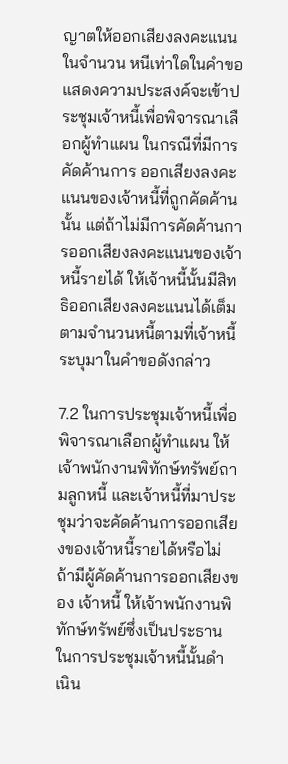ญาตให้ออกเสียงลงคะแนนในจํานวน หนีเท่าใดในคําขอแสดงความประสงค์จะเข้าประชุมเจ้าหนี้เพื่อพิจารณาเลือกผู้ทําแผน ในกรณีที่มีการคัดค้านการ ออกเสียงลงคะแนนของเจ้าหนี้ที่ถูกคัดค้านนั้น แต่ถ้าไม่มีการคัดค้านการออกเสียงลงคะแนนของเจ้าหนี้รายได้ ให้เจ้าหนี้นั้นมีสิทธิออกเสียงลงคะแนนได้เต็มตามจํานวนหนี้ตามที่เจ้าหนี้ระบุมาในคําขอดังกล่าว

7.2 ในการประชุมเจ้าหนี้เพื่อพิจารณาเลือกผู้ทําแผน ให้เจ้าพนักงานพิทักษ์ทรัพย์ถามลูกหนี้ และเจ้าหนี้ที่มาประชุมว่าจะคัดค้านการออกเสียงของเจ้าหนี้รายได้หรือไม่ ถ้ามีผู้คัดค้านการออกเสียงของ เจ้าหนี้ ให้เจ้าพนักงานพิทักษ์ทรัพย์ซึ่งเป็นประธานในการประชุมเจ้าหนี้นั้นดําเนิน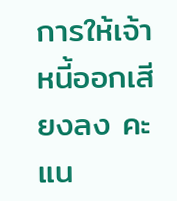การให้เจ้าหนี้ออกเสียงลง คะแน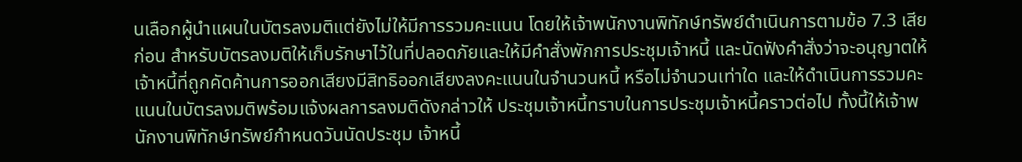นเลือกผู้นําแผนในบัตรลงมติแต่ยังไม่ให้มีการรวมคะแนน โดยให้เจ้าพนักงานพิทักษ์ทรัพย์ดําเนินการตามข้อ 7.3 เสียก่อน สําหรับบัตรลงมติให้เก็บรักษาไว้ในที่ปลอดภัยและให้มีคําสั่งพักการประชุมเจ้าหนี้ และนัดฟังคําสั่งว่าจะอนุญาตให้เจ้าหนี้ที่ถูกคัดค้านการออกเสียงมีสิทธิออกเสียงลงคะแนนในจํานวนหนี้ หรือไม่จํานวนเท่าใด และให้ดําเนินการรวมคะแนนในบัตรลงมติพร้อมแจ้งผลการลงมติดังกล่าวให้ ประชุมเจ้าหนี้ทราบในการประชุมเจ้าหนี้คราวต่อไป ทั้งนี้ให้เจ้าพนักงานพิทักษ์ทรัพย์กําหนดวันนัดประชุม เจ้าหนี้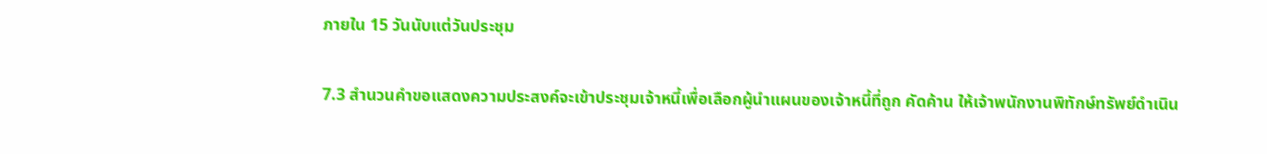ภายใน 15 วันนับแต่วันประชุม

7.3 สํานวนคําขอแสดงความประสงค์จะเข้าประชุมเจ้าหนี้เพื่อเลือกผู้นําแผนของเจ้าหนี้ที่ถูก คัดค้าน ให้เจ้าพนักงานพิทักษ์ทรัพย์ดําเนิน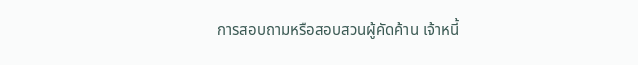การสอบถามหรือสอบสวนผู้คัดค้าน เจ้าหนี้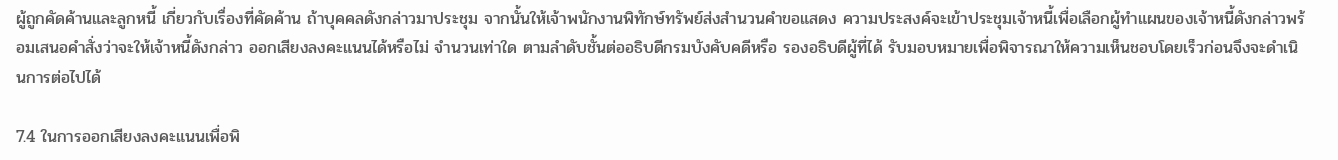ผู้ถูกคัดค้านและลูกหนี้ เกี่ยวกับเรื่องที่คัดค้าน ถ้าบุคคลดังกล่าวมาประชุม จากนั้นให้เจ้าพนักงานพิทักษ์ทรัพย์ส่งสํานวนคําขอแสดง ความประสงค์จะเข้าประชุมเจ้าหนี้เพื่อเลือกผู้ทําแผนของเจ้าหนี้ดังกล่าวพร้อมเสนอคําสั่งว่าจะให้เจ้าหนี้ดังกล่าว ออกเสียงลงคะแนนได้หรือไม่ จํานวนเท่าใด ตามลําดับชั้นต่ออธิบดีกรมบังคับคดีหรือ รองอธิบดีผู้ที่ได้ รับมอบหมายเพื่อพิจารณาให้ความเห็นชอบโดยเร็วก่อนจึงจะดําเนินการต่อไปได้

7.4 ในการออกเสียงลงคะแนนเพื่อพิ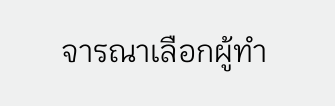จารณาเลือกผู้ทํา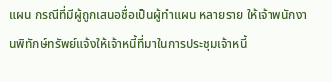แผน กรณีที่มีผู้ถูกเสนอชื่อเป็นผู้ทําแผน หลายราย ให้เจ้าพนักงานพิทักษ์ทรัพย์แจ้งให้เจ้าหนี้ที่มาในการประชุมเจ้าหนี้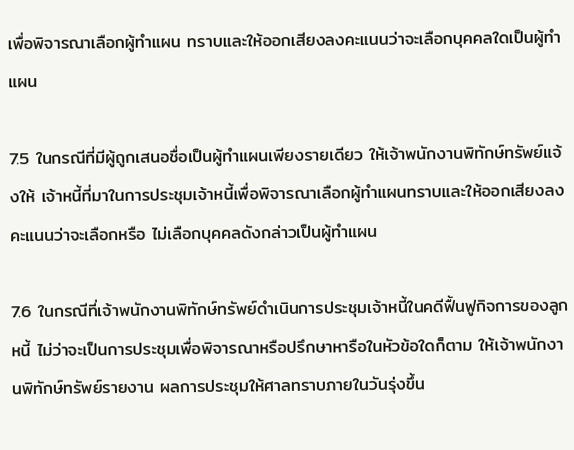เพื่อพิจารณาเลือกผู้ทําแผน ทราบและให้ออกเสียงลงคะแนนว่าจะเลือกบุคคลใดเป็นผู้ทําแผน

7.5 ในกรณีที่มีผู้ถูกเสนอชื่อเป็นผู้ทําแผนเพียงรายเดียว ให้เจ้าพนักงานพิทักษ์ทรัพย์แจ้งให้ เจ้าหนี้ที่มาในการประชุมเจ้าหนี้เพื่อพิจารณาเลือกผู้ทําแผนทราบและให้ออกเสียงลงคะแนนว่าจะเลือกหรือ ไม่เลือกบุคคลดังกล่าวเป็นผู้ทําแผน

7.6 ในกรณีที่เจ้าพนักงานพิทักษ์ทรัพย์ดําเนินการประชุมเจ้าหนี้ในคดีฟื้นฟูกิจการของลูกหนี้ ไม่ว่าจะเป็นการประชุมเพื่อพิจารณาหรือปรึกษาหารือในหัวข้อใดก็ตาม ให้เจ้าพนักงานพิทักษ์ทรัพย์รายงาน ผลการประชุมให้ศาลทราบภายในวันรุ่งขึ้น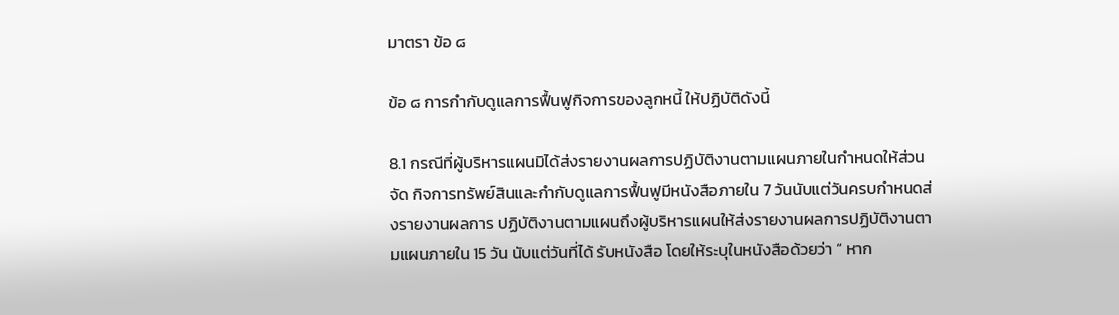มาตรา ข้อ ๘

ข้อ ๘ การกํากับดูแลการฟื้นฟูกิจการของลูกหนี้ ให้ปฏิบัติดังนี้

8.1 กรณีที่ผู้บริหารแผนมิได้ส่งรายงานผลการปฏิบัติงานตามแผนภายในกําหนดให้ส่วนจัด กิจการทรัพย์สินและกํากับดูแลการฟื้นฟูมีหนังสือภายใน 7 วันนับแต่วันครบกําหนดส่งรายงานผลการ ปฏิบัติงานตามแผนถึงผู้บริหารแผนให้ส่งรายงานผลการปฏิบัติงานตามแผนภายใน 15 วัน นับแต่วันที่ได้ รับหนังสือ โดยให้ระบุในหนังสือด้วยว่า “ หาก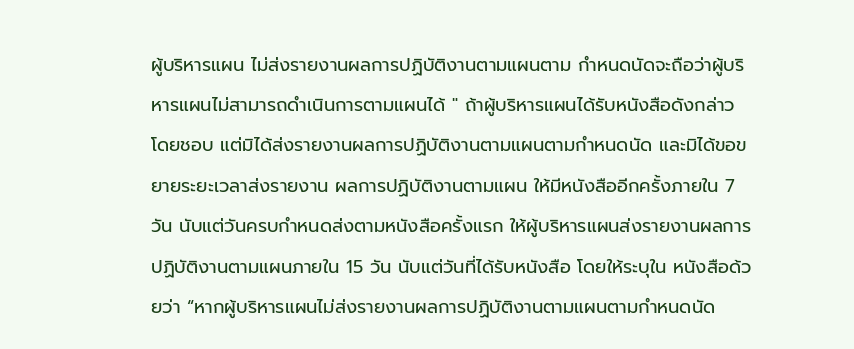ผู้บริหารแผน ไม่ส่งรายงานผลการปฏิบัติงานตามแผนตาม กําหนดนัดจะถือว่าผู้บริหารแผนไม่สามารถดําเนินการตามแผนได้ " ถ้าผู้บริหารแผนได้รับหนังสือดังกล่าว โดยชอบ แต่มิได้ส่งรายงานผลการปฏิบัติงานตามแผนตามกําหนดนัด และมิได้ขอขยายระยะเวลาส่งรายงาน ผลการปฏิบัติงานตามแผน ให้มีหนังสืออีกครั้งภายใน 7 วัน นับแต่วันครบกําหนดส่งตามหนังสือครั้งแรก ให้ผู้บริหารแผนส่งรายงานผลการปฏิบัติงานตามแผนภายใน 15 วัน นับแต่วันที่ได้รับหนังสือ โดยให้ระบุใน หนังสือด้วยว่า “หากผู้บริหารแผนไม่ส่งรายงานผลการปฏิบัติงานตามแผนตามกําหนดนัด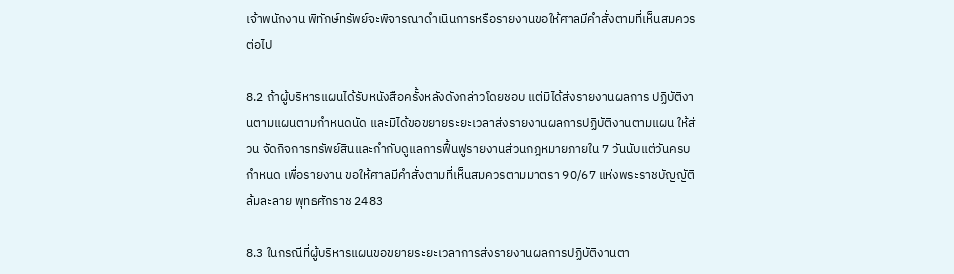เจ้าพนักงาน พิทักษ์ทรัพย์จะพิจารณาดําเนินการหรือรายงานขอให้ศาลมีคําสั่งตามที่เห็นสมควรต่อไป

8.2 ถ้าผู้บริหารแผนได้รับหนังสือครั้งหลังดังกล่าวโดยชอบ แต่มิได้ส่งรายงานผลการ ปฏิบัติงานตามแผนตามกําหนดนัด และมิได้ขอขยายระยะเวลาส่งรายงานผลการปฏิบัติงานตามแผน ให้ส่วน จัดกิจการทรัพย์สินและกํากับดูแลการฟื้นฟูรายงานส่วนกฎหมายภายใน 7 วันนับแต่วันครบกําหนด เพื่อรายงาน ขอให้ศาลมีคําสั่งตามที่เห็นสมควรตามมาตรา 90/67 แห่งพระราชบัญญัติล้มละลาย พุทธศักราช 2483

8.3 ในกรณีที่ผู้บริหารแผนขอขยายระยะเวลาการส่งรายงานผลการปฏิบัติงานตา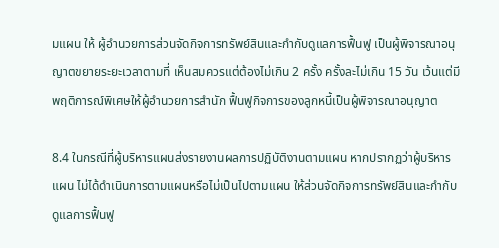มแผน ให้ ผู้อํานวยการส่วนจัดกิจการทรัพย์สินและกํากับดูแลการฟื้นฟู เป็นผู้พิจารณาอนุญาตขยายระยะเวลาตามที่ เห็นสมควรแต่ต้องไม่เกิน 2 ครั้ง ครั้งละไม่เกิน 15 วัน เว้นแต่มีพฤติการณ์พิเศษให้ผู้อํานวยการสํานัก ฟื้นฟูกิจการของลูกหนี้เป็นผู้พิจารณาอนุญาต

8.4 ในกรณีที่ผู้บริหารแผนส่งรายงานผลการปฏิบัติงานตามแผน หากปรากฏว่าผู้บริหารแผน ไม่ได้ดําเนินการตามแผนหรือไม่เป็นไปตามแผน ให้ส่วนจัดกิจการทรัพย์สินและกํากับดูแลการฟื้นฟู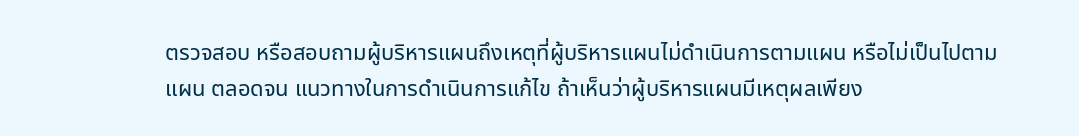ตรวจสอบ หรือสอบถามผู้บริหารแผนถึงเหตุที่ผู้บริหารแผนไม่ดําเนินการตามแผน หรือไม่เป็นไปตามแผน ตลอดจน แนวทางในการดําเนินการแก้ไข ถ้าเห็นว่าผู้บริหารแผนมีเหตุผลเพียง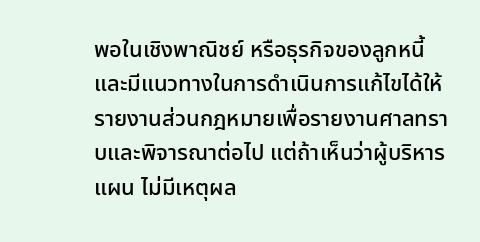พอในเชิงพาณิชย์ หรือธุรกิจของลูกหนี้ และมีแนวทางในการดําเนินการแก้ไขได้ให้รายงานส่วนกฎหมายเพื่อรายงานศาลทราบและพิจารณาต่อไป แต่ถ้าเห็นว่าผู้บริหารแผน ไม่มีเหตุผล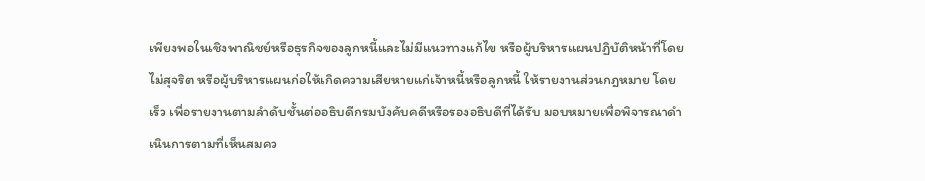เพียงพอในเชิงพาณิชย์หรือธุรกิจของลูกหนี้และไม่มีแนวทางแก้ไข หรือผู้บริหารแผนปฏิบัติหน้าที่โดยไม่สุจริต หรือผู้บริหารแผนก่อให้เกิดความเสียหายแก่เจ้าหนี้หรือลูกหนี้ ให้รายงานส่วนกฎหมาย โดยเร็ว เพื่อรายงานตามลําดับชั้นต่ออธิบดีกรมบังคับคดีหรือรองอธิบดีที่ได้รับ มอบหมายเพื่อพิจารณาดําเนินการตามที่เห็นสมคว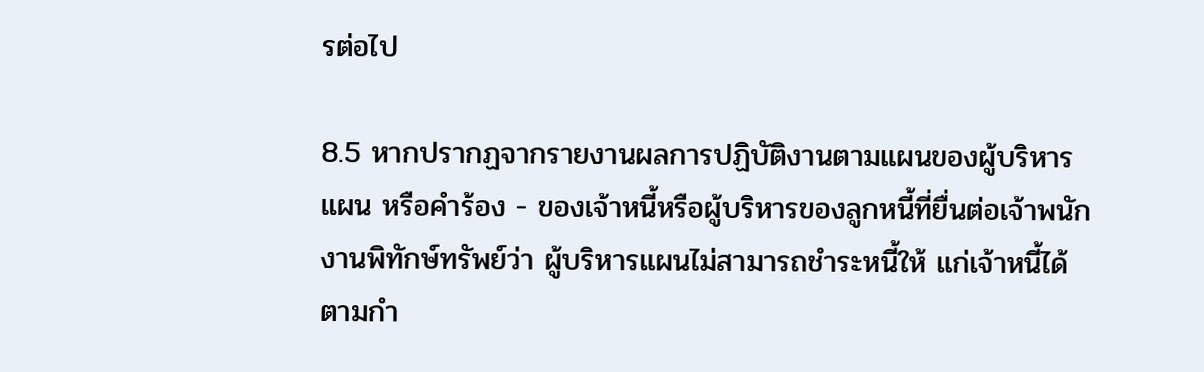รต่อไป

8.5 หากปรากฏจากรายงานผลการปฏิบัติงานตามแผนของผู้บริหารแผน หรือคําร้อง - ของเจ้าหนี้หรือผู้บริหารของลูกหนี้ที่ยื่นต่อเจ้าพนักงานพิทักษ์ทรัพย์ว่า ผู้บริหารแผนไม่สามารถชําระหนี้ให้ แก่เจ้าหนี้ได้ตามกํา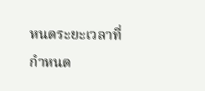หนดระยะเวลาที่กําหนด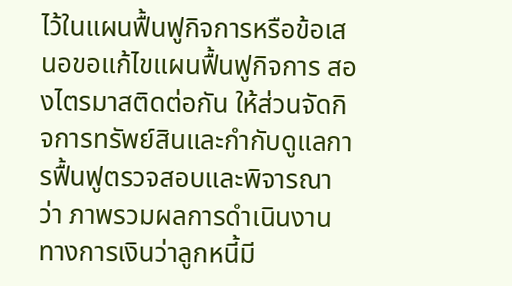ไว้ในแผนฟื้นฟูกิจการหรือข้อเสนอขอแก้ไขแผนฟื้นฟูกิจการ สองไตรมาสติดต่อกัน ให้ส่วนจัดกิจการทรัพย์สินและกํากับดูแลการฟื้นฟูตรวจสอบและพิจารณาว่า ภาพรวมผลการดําเนินงานทางการเงินว่าลูกหนี้มี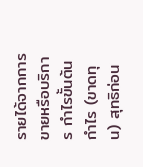รายได้จากการขายหรือบริการ กําไรขั้นต้น กําไร (ขาดทุน) สุทธิก่อน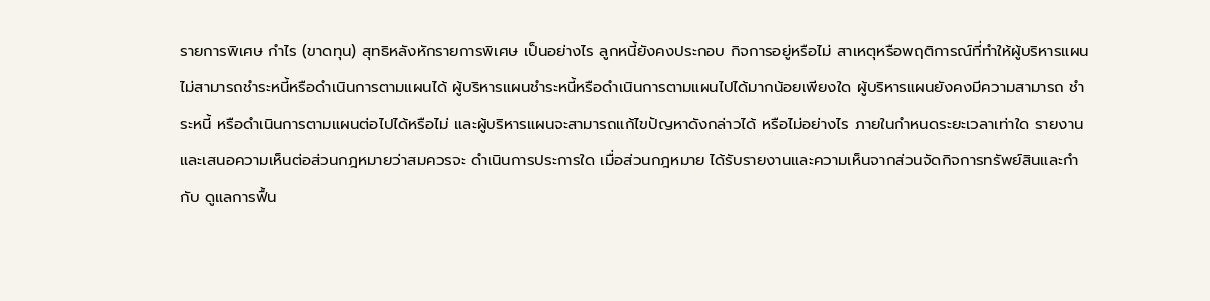รายการพิเศษ กําไร (ขาดทุน) สุทธิหลังหักรายการพิเศษ เป็นอย่างไร ลูกหนี้ยังคงประกอบ กิจการอยู่หรือไม่ สาเหตุหรือพฤติการณ์ที่ทําให้ผู้บริหารแผนไม่สามารถชําระหนี้หรือดําเนินการตามแผนได้ ผู้บริหารแผนชําระหนี้หรือดําเนินการตามแผนไปได้มากน้อยเพียงใด ผู้บริหารแผนยังคงมีความสามารถ ชําระหนี้ หรือดําเนินการตามแผนต่อไปได้หรือไม่ และผู้บริหารแผนจะสามารถแก้ไขปัญหาดังกล่าวได้ หรือไม่อย่างไร ภายในกําหนดระยะเวลาเท่าใด รายงานและเสนอความเห็นต่อส่วนกฎหมายว่าสมควรจะ ดําเนินการประการใด เมื่อส่วนกฎหมาย ได้รับรายงานและความเห็นจากส่วนจัดกิจการทรัพย์สินและกํากับ ดูแลการฟื้น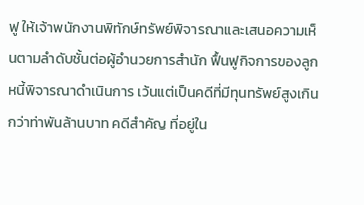ฟู ให้เจ้าพนักงานพิทักษ์ทรัพย์พิจารณาและเสนอความเห็นตามลําดับชั้นต่อผู้อํานวยการสํานัก ฟื้นฟูกิจการของลูกหนี้พิจารณาดําเนินการ เว้นแต่เป็นคดีที่มีทุนทรัพย์สูงเกินกว่าท่าพันล้านบาท คดีสําคัญ ที่อยู่ใน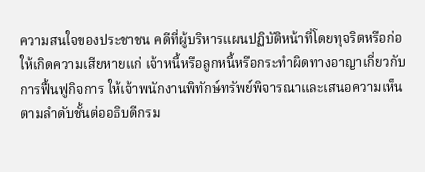ความสนใจของประชาชน คดีที่ผู้บริหารแผนปฏิบัติหน้าที่โดยทุจริตหรือก่อให้เกิดความเสียหายแก่ เจ้าหนี้หรือลูกหนี้หรือกระทําผิดทางอาญาเกี่ยวกับการฟื้นฟูกิจการ ให้เจ้าพนักงานพิทักษ์ทรัพย์พิจารณาและเสนอความเห็นตามลําดับชั้นต่ออธิบดีกรม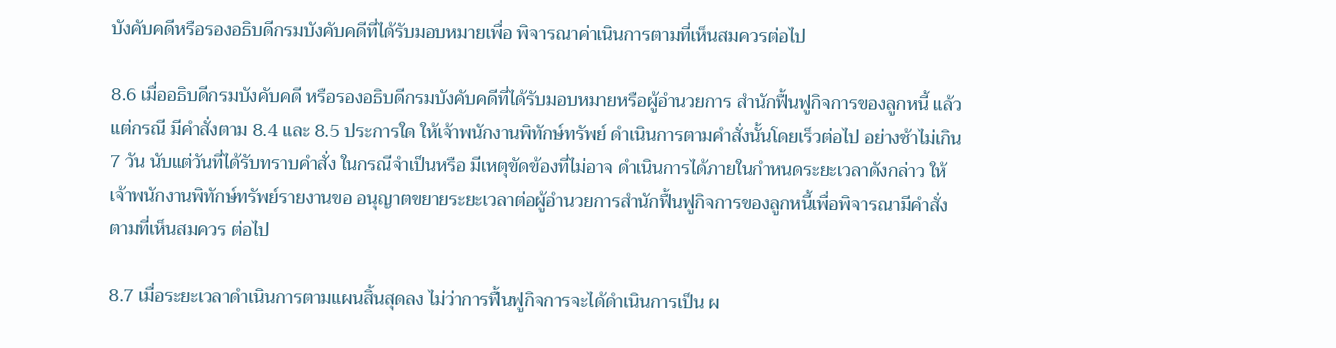บังคับคดีหรือรองอธิบดีกรมบังคับคดีที่ได้รับมอบหมายเพื่อ พิจารณาค่าเนินการตามที่เห็นสมควรต่อไป

8.6 เมื่ออธิบดีกรมบังคับคดี หรือรองอธิบดีกรมบังคับคดีที่ได้รับมอบหมายหรือผู้อํานวยการ สํานักฟื้นฟูกิจการของลูกหนี้ แล้วแต่กรณี มีคําสั่งตาม 8.4 และ 8.5 ประการใด ให้เจ้าพนักงานพิทักษ์ทรัพย์ ดําเนินการตามคําสั่งนั้นโดยเร็วต่อไป อย่างช้าไม่เกิน 7 วัน นับแต่วันที่ได้รับทราบคําสั่ง ในกรณีจําเป็นหรือ มีเหตุขัดข้องที่ไม่อาจ ดําเนินการได้ภายในกําหนดระยะเวลาดังกล่าว ให้เจ้าพนักงานพิทักษ์ทรัพย์รายงานขอ อนุญาตขยายระยะเวลาต่อผู้อํานวยการสํานักฟื้นฟูกิจการของลูกหนี้เพื่อพิจารณามีคําสั่งตามที่เห็นสมควร ต่อไป

8.7 เมื่อระยะเวลาดําเนินการตามแผนสิ้นสุดลง ไม่ว่าการฟื้นฟูกิจการจะได้ดําเนินการเป็น ผ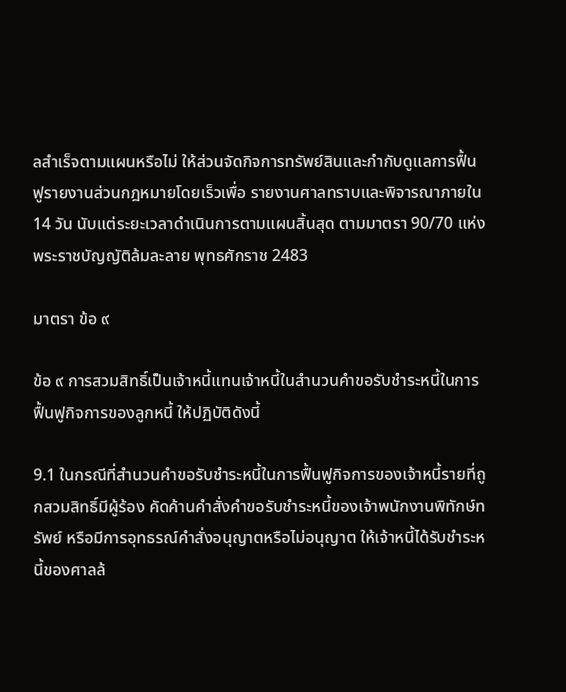ลสําเร็จตามแผนหรือไม่ ให้ส่วนจัดกิจการทรัพย์สินและกํากับดูแลการฟื้นฟูรายงานส่วนกฎหมายโดยเร็วเพื่อ รายงานศาลทราบและพิจารณาภายใน 14 วัน นับแต่ระยะเวลาดําเนินการตามแผนสิ้นสุด ตามมาตรา 90/70 แห่งพระราชบัญญัติล้มละลาย พุทธศักราช 2483

มาตรา ข้อ ๙

ข้อ ๙ การสวมสิทธิ์เป็นเจ้าหนี้แทนเจ้าหนี้ในสํานวนคําขอรับชําระหนี้ในการฟื้นฟูกิจการของลูกหนี้ ให้ปฏิบัติดังนี้

9.1 ในกรณีที่สํานวนคําขอรับชําระหนี้ในการฟื้นฟูกิจการของเจ้าหนี้รายที่ถูกสวมสิทธิ์มีผู้ร้อง คัดค้านคําสั่งคําขอรับชําระหนี้ของเจ้าพนักงานพิทักษ์ทรัพย์ หรือมีการอุทธรณ์คําสั่งอนุญาตหรือไม่อนุญาต ให้เจ้าหนี้ได้รับชําระหนี้ของศาลล้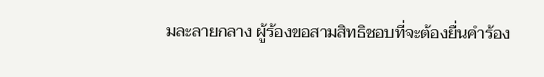มละลายกลาง ผู้ร้องขอสามสิทธิชอบที่จะต้องยื่นคําร้อง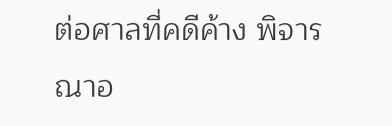ต่อศาลที่คดีค้าง พิจารณาอ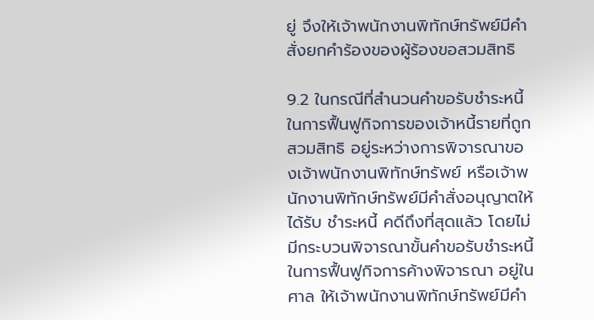ยู่ จึงให้เจ้าพนักงานพิทักษ์ทรัพย์มีคําสั่งยกคําร้องของผู้ร้องขอสวมสิทธิ

9.2 ในกรณีที่สํานวนคําขอรับชําระหนี้ในการฟื้นฟูกิจการของเจ้าหนี้รายที่ถูกสวมสิทธิ อยู่ระหว่างการพิจารณาของเจ้าพนักงานพิทักษ์ทรัพย์ หรือเจ้าพนักงานพิทักษ์ทรัพย์มีคําสั่งอนุญาตให้ได้รับ ชําระหนี้ คดีถึงที่สุดแล้ว โดยไม่มีกระบวนพิจารณาขั้นคําขอรับชําระหนี้ในการฟื้นฟูกิจการค้างพิจารณา อยู่ในศาล ให้เจ้าพนักงานพิทักษ์ทรัพย์มีคํา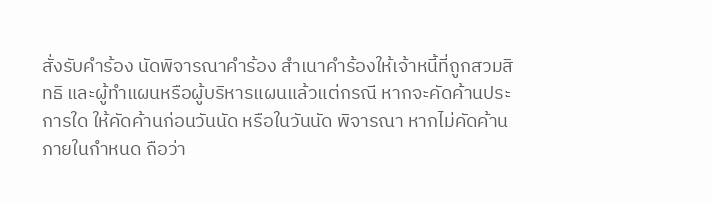สั่งรับคําร้อง นัดพิจารณาคําร้อง สําเนาคําร้องให้เจ้าหนี้ที่ถูกสวมสิทธิ และผู้ทําแผนหรือผู้บริหารแผนแล้วแต่กรณี หากจะคัดค้านประการใด ให้คัดค้านก่อนวันนัด หรือในวันนัด พิจารณา หากไม่คัดค้านภายในกําหนด ถือว่า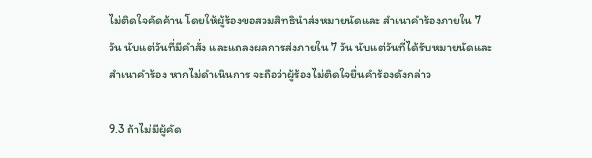ไม่ติดใจคัดค้าน โดยให้ผู้ร้องขอสวมสิทธินําส่งหมายนัดและ สําเนาคําร้องภายใน 7 วัน นับแต่วันที่มีคําสั่ง และแถลงผลการส่งภายใน 7 วัน นับแต่วันที่ได้รับหมายนัดและ สําเนาคําร้อง หากไม่ดําเนินการ จะถือว่าผู้ร้องไม่ติดใจยื่นคําร้องดังกล่าว

9.3 ถ้าไม่มีผู้คัด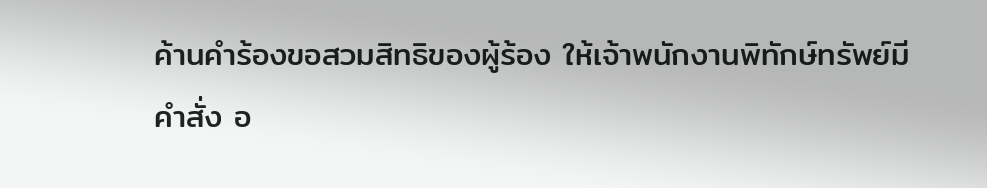ค้านคําร้องขอสวมสิทธิของผู้ร้อง ให้เจ้าพนักงานพิทักษ์ทรัพย์มีคําสั่ง อ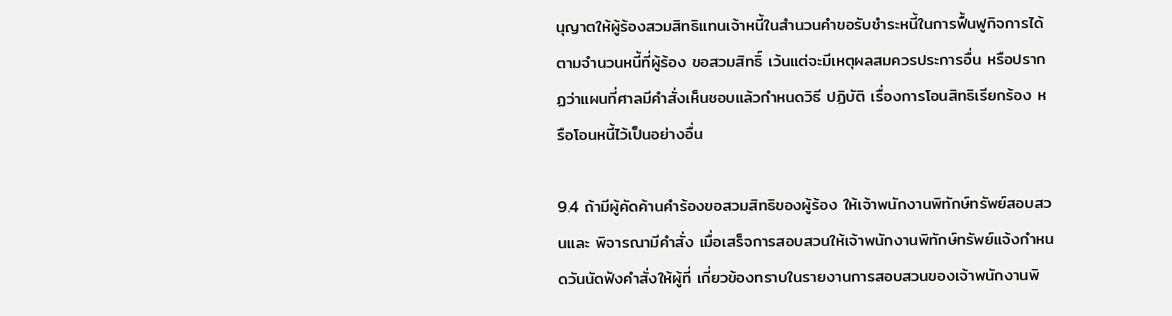นุญาตให้ผู้ร้องสวมสิทธิแทนเจ้าหนี้ในสํานวนคําขอรับชําระหนี้ในการฟื้นฟูกิจการได้ตามจํานวนหนี้ที่ผู้ร้อง ขอสวมสิทธิ์ เว้นแต่จะมีเหตุผลสมควรประการอื่น หรือปรากฏว่าแผนที่ศาลมีคําสั่งเห็นชอบแล้วกําหนดวิธี ปฏิบัติ เรื่องการโอนสิทธิเรียกร้อง หรือโอนหนี้ไว้เป็นอย่างอื่น

9.4 ถ้ามีผู้คัดค้านคําร้องขอสวมสิทธิของผู้ร้อง ให้เจ้าพนักงานพิทักษ์ทรัพย์สอบสวนและ พิจารณามีคําสั่ง เมื่อเสร็จการสอบสวนให้เจ้าพนักงานพิทักษ์ทรัพย์แจ้งกําหนดวันนัดฟังคําสั่งให้ผู้ที่ เกี่ยวข้องทราบในรายงานการสอบสวนของเจ้าพนักงานพิ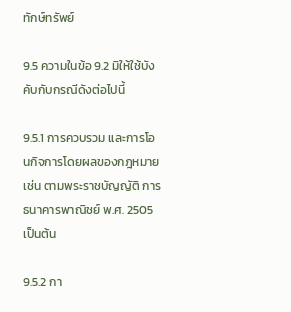ทักษ์ทรัพย์

9.5 ความในข้อ 9.2 มิให้ใช้บังคับกับกรณีดังต่อไปนี้

9.5.1 การควบรวม และการโอนกิจการโดยผลของกฎหมาย เช่น ตามพระราชบัญญัติ การธนาคารพาณิชย์ พ.ศ. 2505 เป็นต้น

9.5.2 กา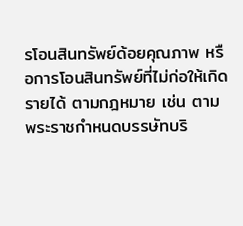รโอนสินทรัพย์ด้อยคุณภาพ หรือการโอนสินทรัพย์ที่ไม่ก่อให้เกิดรายได้ ตามกฎหมาย เช่น ตามพระราชกําหนดบรรษัทบริ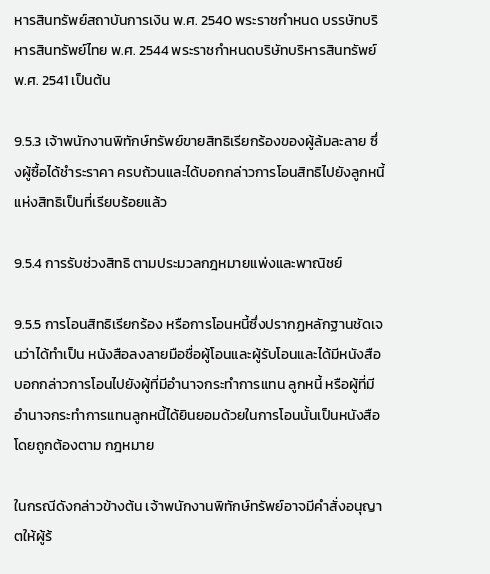หารสินทรัพย์สถาบันการเงิน พ.ศ. 2540 พระราชกําหนด บรรษัทบริหารสินทรัพย์ไทย พ.ศ. 2544 พระราชกําหนดบริษัทบริหารสินทรัพย์ พ.ศ. 2541 เป็นต้น

9.5.3 เจ้าพนักงานพิทักษ์ทรัพย์ขายสิทธิเรียกร้องของผู้ล้มละลาย ซึ่งผู้ซื้อได้ชําระราคา ครบถ้วนและได้บอกกล่าวการโอนสิทธิไปยังลูกหนี้แห่งสิทธิเป็นที่เรียบร้อยแล้ว

9.5.4 การรับช่วงสิทธิ ตามประมวลกฎหมายแพ่งและพาณิชย์

9.5.5 การโอนสิทธิเรียกร้อง หรือการโอนหนี้ซึ่งปรากฏหลักฐานชัดเจนว่าได้ทําเป็น หนังสือลงลายมือชื่อผู้โอนและผู้รับโอนและได้มีหนังสือบอกกล่าวการโอนไปยังผู้ที่มีอํานาจกระทําการแทน ลูกหนี้ หรือผู้ที่มีอํานาจกระทําการแทนลูกหนี้ได้ยินยอมด้วยในการโอนนั้นเป็นหนังสือโดยถูกต้องตาม กฎหมาย

ในกรณีดังกล่าวข้างต้น เจ้าพนักงานพิทักษ์ทรัพย์อาจมีคําสั่งอนุญาตให้ผู้ร้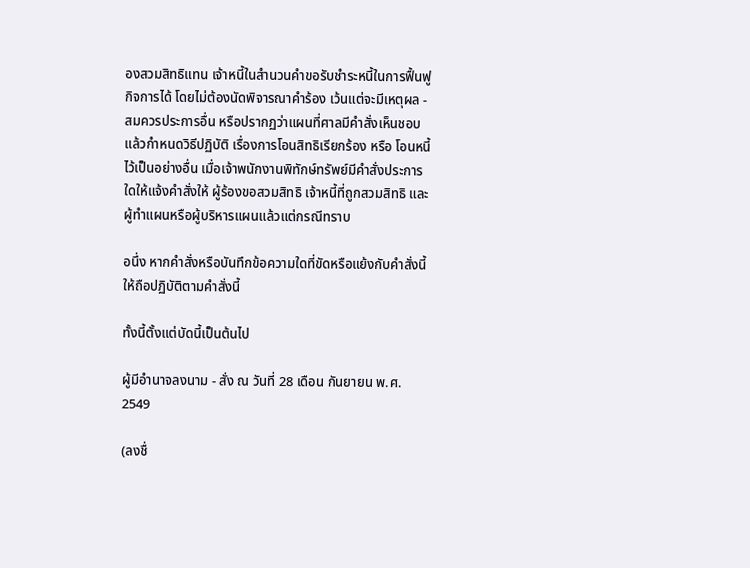องสวมสิทธิแทน เจ้าหนี้ในสํานวนคําขอรับชําระหนี้ในการฟื้นฟูกิจการได้ โดยไม่ต้องนัดพิจารณาคําร้อง เว้นแต่จะมีเหตุผล - สมควรประการอื่น หรือปรากฏว่าแผนที่ศาลมีคําสั่งเห็นชอบแล้วกําหนดวิธีปฏิบัติ เรื่องการโอนสิทธิเรียกร้อง หรือ โอนหนี้ไว้เป็นอย่างอื่น เมื่อเจ้าพนักงานพิทักษ์ทรัพย์มีคําสั่งประการใดให้แจ้งคําสั่งให้ ผู้ร้องขอสวมสิทธิ เจ้าหนี้ที่ถูกสวมสิทธิ และผู้ทําแผนหรือผู้บริหารแผนแล้วแต่กรณีทราบ

อนึ่ง หากคําสั่งหรือบันทึกข้อความใดที่ขัดหรือแย้งกับคําสั่งนี้ ให้ถือปฏิบัติตามคําสั่งนี้

ทั้งนี้ตั้งแต่บัดนี้เป็นต้นไป

ผู้มีอํานาจลงนาม - สั่ง ณ วันที่ 28 เดือน กันยายน พ.ศ. 2549

(ลงชื่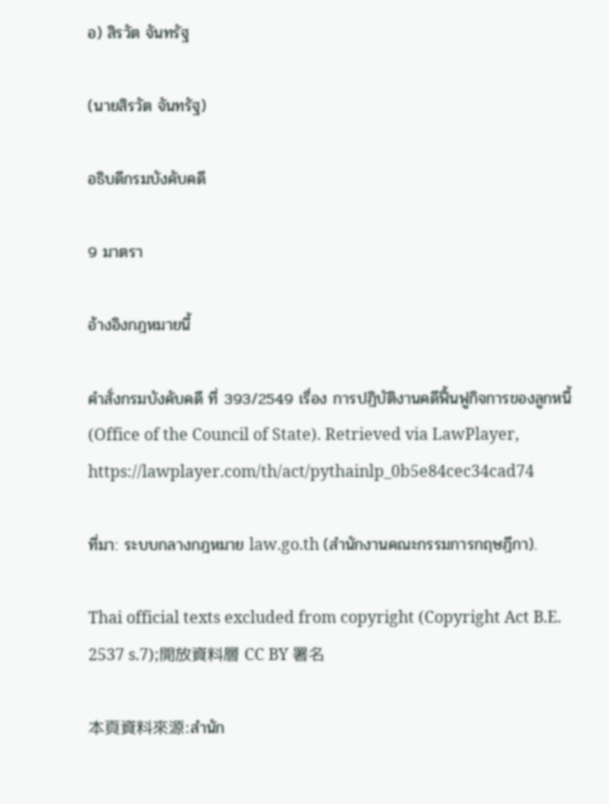อ) สิรวัต จันทรัฐ

(นายสิรวัต จันทรัฐ)

อธิบดีกรมบังคับคดี

9 มาตรา

อ้างอิงกฎหมายนี้

คำสั่งกรมบังคับคดี ที่ 393/2549 เรื่อง การปฏิบัติงานคดีฟื้นฟูกิจการของลูกหนี้ (Office of the Council of State). Retrieved via LawPlayer, https://lawplayer.com/th/act/pythainlp_0b5e84cec34cad74

ที่มา: ระบบกลางกฎหมาย law.go.th (สำนักงานคณะกรรมการกฤษฎีกา).

Thai official texts excluded from copyright (Copyright Act B.E. 2537 s.7);開放資料層 CC BY 署名

本頁資料來源:สำนัก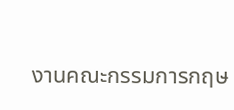งานคณะกรรมการกฤษ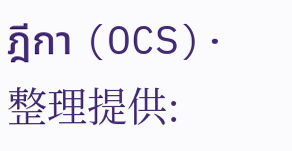ฎีกา (OCS)·整理提供: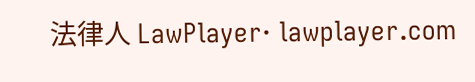法律人 LawPlayer· lawplayer.com